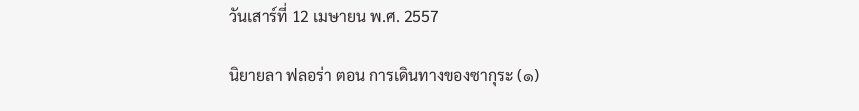วันเสาร์ที่ 12 เมษายน พ.ศ. 2557

นิยายลา ฟลอร่า ตอน การเดินทางของซากุระ (๑)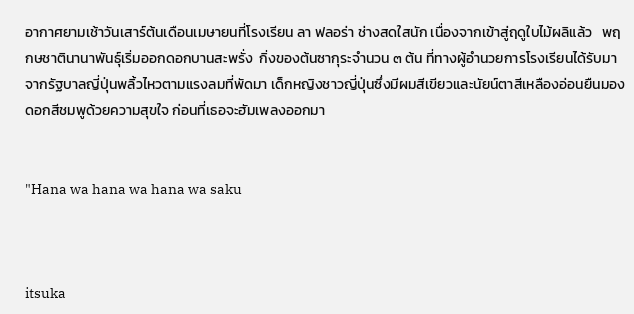อากาศยามเช้าวันเสาร์ต้นเดือนเมษายนที่โรงเรียน ลา ฟลอร่า ช่างสดใสนัก เนื่องจากเข้าสู่ฤดูใบไม้ผลิแล้ว   พฤกษชาตินานาพันธุ์เริ่มออกดอกบานสะพรั่ง  กิ่งของต้นซากุระจำนวน ๓ ต้น ที่ทางผู้อำนวยการโรงเรียนได้รับมาจากรัฐบาลญี่ปุ่นพลิ้วไหวตามแรงลมที่พัดมา เด็กหญิงชาวญี่ปุ่นซึ่งมีผมสีเขียวและนัยน์ตาสีเหลืองอ่อนยืนมองดอกสีชมพูด้วยความสุขใจ ก่อนที่เธอจะฮัมเพลงออกมา


"Hana wa hana wa hana wa saku



itsuka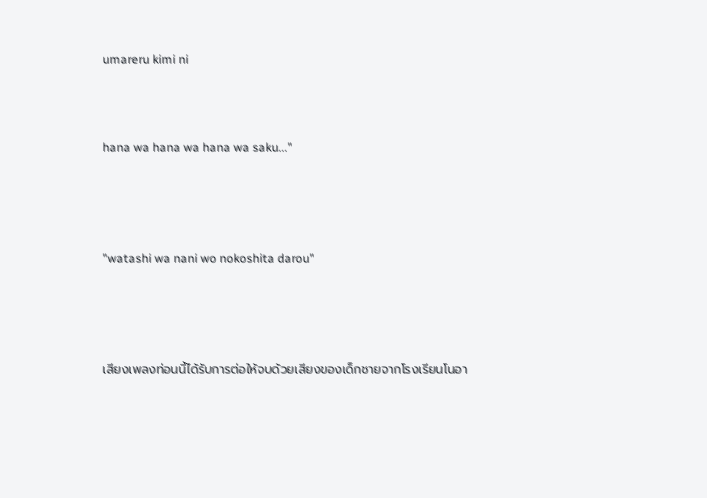umareru kimi ni



hana wa hana wa hana wa saku..."




"watashi wa nani wo nokoshita darou"




เสียงเพลงท่อนนี้ได้รับการต่อให้จบด้วยเสียงของเด็กชายจากโรงเรียนโนอา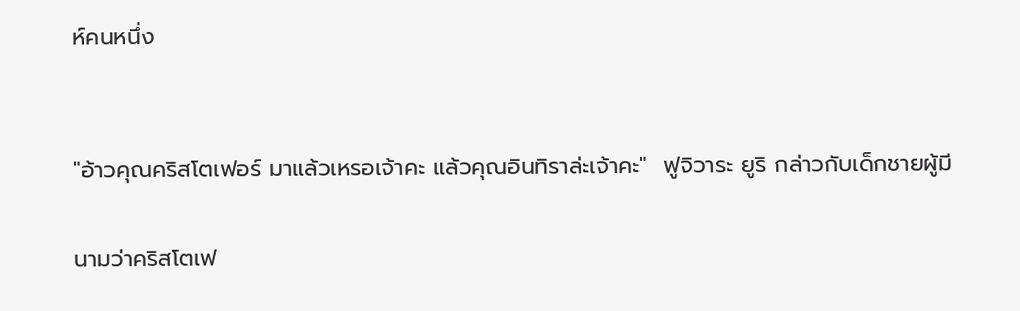ห์คนหนึ่ง


"อ้าวคุณคริสโตเฟอร์ มาแล้วเหรอเจ้าคะ แล้วคุณอินทิราล่ะเจ้าคะ"  ฟูจิวาระ ยูริ กล่าวกับเด็กชายผู้มี

นามว่าคริสโตเฟ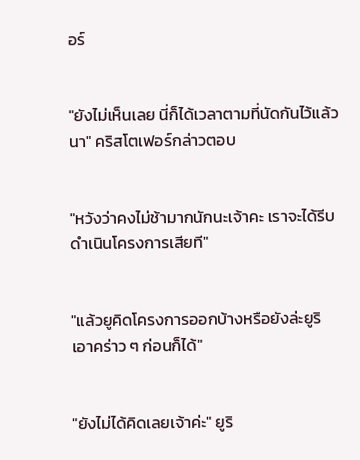อร์


"ยังไม่เห็นเลย นี่ก็ได้เวลาตามที่นัดกันไว้แล้วนา" คริสโตเฟอร์กล่าวตอบ


"หวังว่าคงไม่ช้ามากนักนะเจ้าคะ เราจะได้รีบดำเนินโครงการเสียที"


"แล้วยูคิดโครงการออกบ้างหรือยังล่ะยูริ เอาคร่าว ๆ ก่อนก็ได้"


"ยังไม่ได้คิดเลยเจ้าค่ะ" ยูริ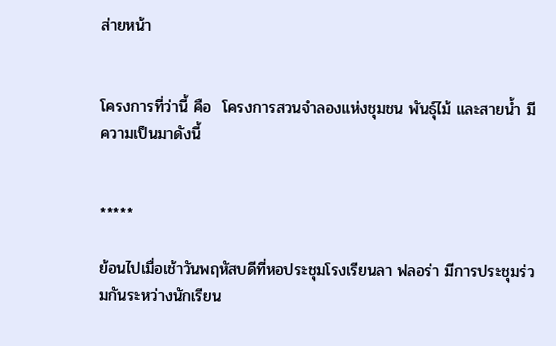ส่ายหน้า


โครงการที่ว่านี้ คือ  โครงการสวนจำลองแห่งชุมชน พันธุ์ไม้ และสายน้ำ มีความเป็นมาดังนี้


*****

ย้อนไปเมื่อเช้าวันพฤหัสบดีที่หอประชุมโรงเรียนลา ฟลอร่า มีการประชุมร่วมกันระหว่างนักเรียน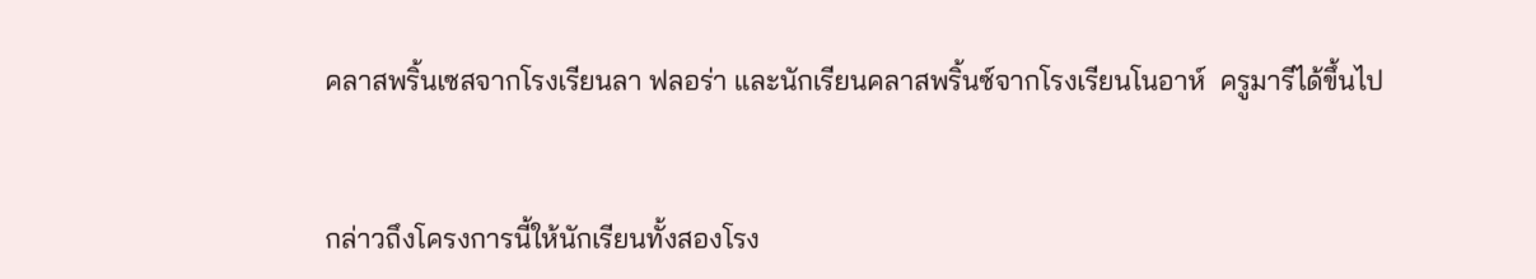คลาสพริ้นเซสจากโรงเรียนลา ฟลอร่า และนักเรียนคลาสพริ้นซ์จากโรงเรียนโนอาห์  ครูมารีได้ขึ้นไป


กล่าวถึงโครงการนี้ให้นักเรียนทั้งสองโรง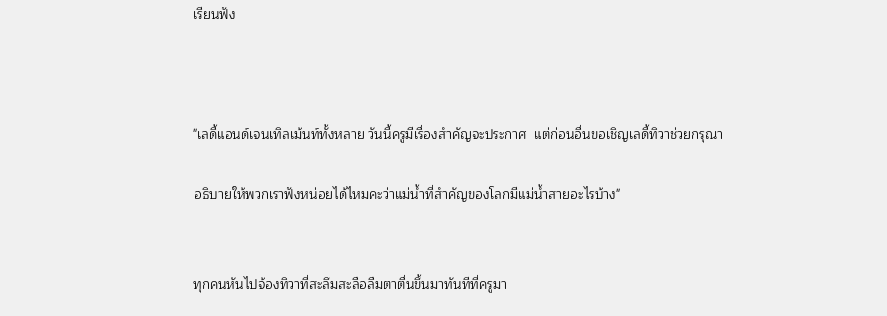เรียนฟัง



"เลดี้แอนด์เจนเทิลเม้นท์ทั้งหลาย วันนี้ครูมีเรื่องสำคัญจะประกาศ  แต่ก่อนอื่นขอเชิญเลดี้ทิวาช่วยกรุณา

อธิบายให้พวกเราฟังหน่อยได้ไหมคะว่าแม่น้ำที่สำคัญของโลกมีแม่น้ำสายอะไรบ้าง"


ทุกคนหันไปจ้องทิวาที่สะลึมสะลือลืมตาตื่นขึ้นมาทันทีที่ครูมา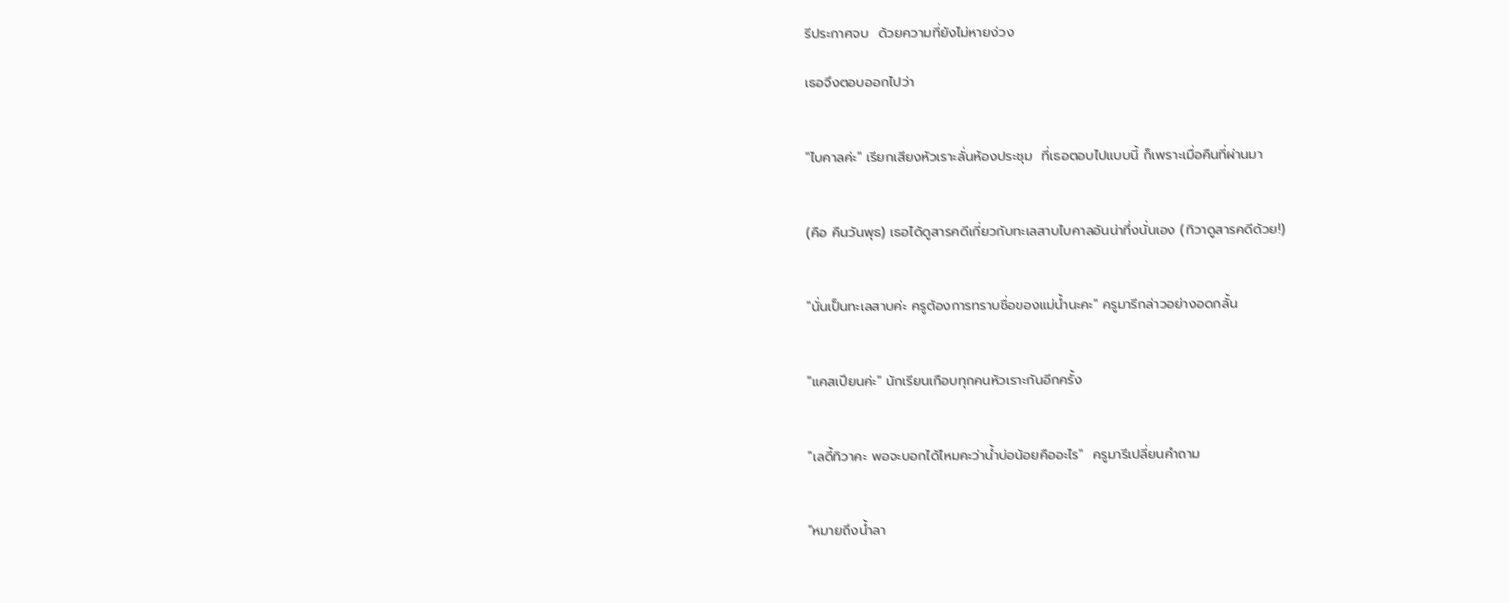รีประกาศจบ  ด้วยความที่ยังไม่หายง่วง

เธอจึงตอบออกไปว่า


"ไบคาลค่ะ" เรียกเสียงหัวเราะลั่นห้องประชุม  ที่เธอตอบไปแบบนี้ ก็เพราะเมื่อคืนที่ผ่านมา


(คือ คืนวันพุธ) เธอได้ดูสารคดีเกี่ยวกับทะเลสาบไบคาลอันน่าทึ่งนั่นเอง (ทิวาดูสารคดีด้วย!)


"นั่นเป็นทะเลสาบค่ะ ครูต้องการทราบชื่อของแม่น้ำนะคะ" ครูมารีกล่าวอย่างอดกลั้น


"แคสเปียนค่ะ" นักเรียนเกือบทุกคนหัวเราะกันอีกครั้ง


"เลดี้ทิวาคะ พอจะบอกได้ไหมคะว่าน้ำบ่อน้อยคืออะไร"  ครูมารีเปลี่ยนคำถาม


"หมายถึงน้ำลา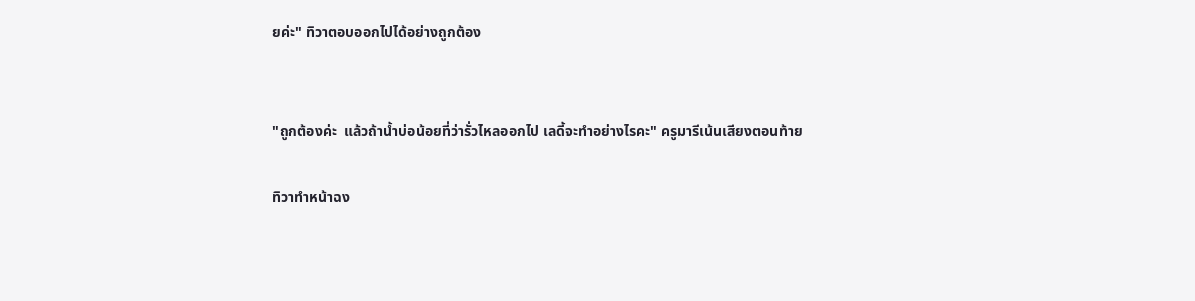ยค่ะ" ทิวาตอบออกไปได้อย่างถูกต้อง


"ถูกต้องค่ะ  แล้วถ้าน้ำบ่อน้อยที่ว่ารั่วไหลออกไป เลดี้จะทำอย่างไรคะ" ครูมารีเน้นเสียงตอนท้าย

ทิวาทำหน้าฉง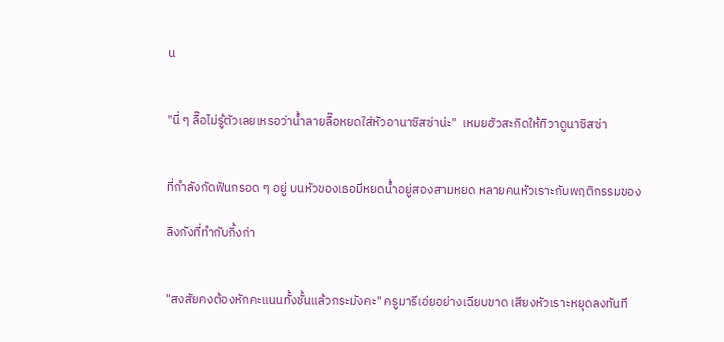น


"นี่ ๆ ลื๊อไม่รู้ตัวเลยเหรอว่าน้ำลายลื๊อหยดใส่หัวอานาซิสซ่าน่ะ"  เหมยฮัวสะกิดให้ทิวาดูนาซิสซ่า


ที่กำลังกัดฟันกรอด ๆ อยู่ บนหัวของเธอมีหยดน้ำอยู่สองสามหยด หลายคนหัวเราะกับพฤติกรรมของ

ลิงกังที่ทำกับกิ้งก่า


"สงสัยคงต้องหักคะแนนทั้งชั้นแล้วกระมังคะ" ครูมารีเอ่ยอย่างเฉียบขาด เสียงหัวเราะหยุดลงทันที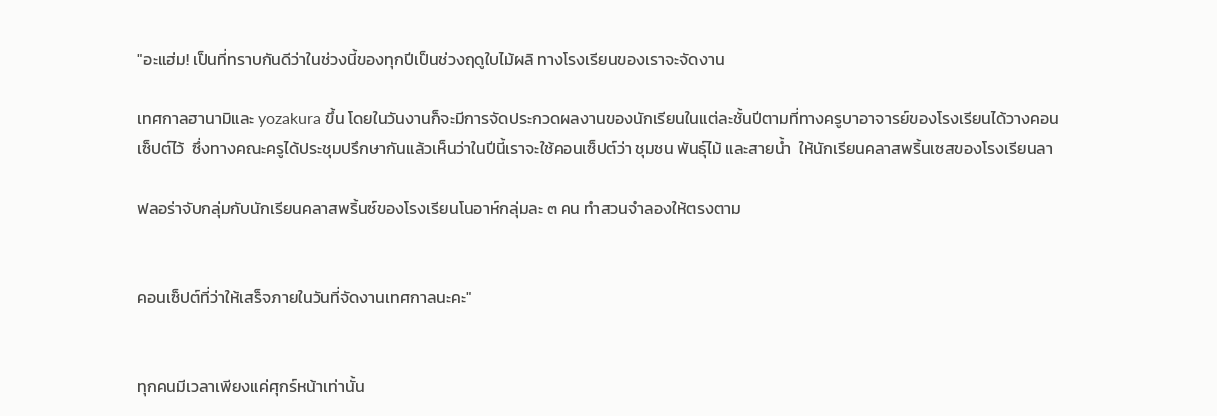"อะแฮ่ม! เป็นที่ทราบกันดีว่าในช่วงนี้ของทุกปีเป็นช่วงฤดูใบไม้ผลิ ทางโรงเรียนของเราจะจัดงาน

เทศกาลฮานามิและ yozakura ขึ้น โดยในวันงานก็จะมีการจัดประกวดผลงานของนักเรียนในแต่ละชั้นปีตามที่ทางครูบาอาจารย์ของโรงเรียนได้วางคอนเซ็ปต์ไว้  ซึ่งทางคณะครูได้ประชุมปรึกษากันแล้วเห็นว่าในปีนี้เราจะใช้คอนเซ็ปต์ว่า ชุมชน พันธุ์ไม้ และสายน้ำ  ให้นักเรียนคลาสพริ้นเซสของโรงเรียนลา

ฟลอร่าจับกลุ่มกับนักเรียนคลาสพริ้นซ์ของโรงเรียนโนอาห์กลุ่มละ ๓ คน ทำสวนจำลองให้ตรงตาม


คอนเซ็ปต์ที่ว่าให้เสร็จภายในวันที่จัดงานเทศกาลนะคะ"


ทุกคนมีเวลาเพียงแค่ศุกร์หน้าเท่านั้น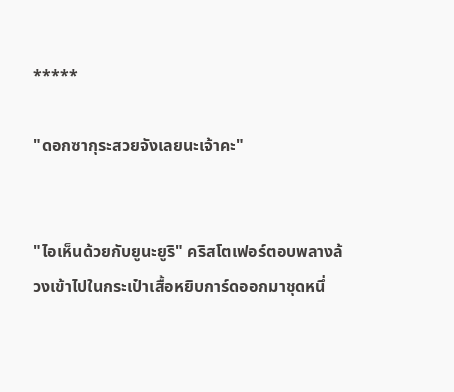*****

"ดอกซากุระสวยจังเลยนะเจ้าคะ"


"ไอเห็นด้วยกับยูนะยูริ" คริสโตเฟอร์ตอบพลางล้วงเข้าไปในกระเป๋าเสื้อหยิบการ์ดออกมาชุดหนึ่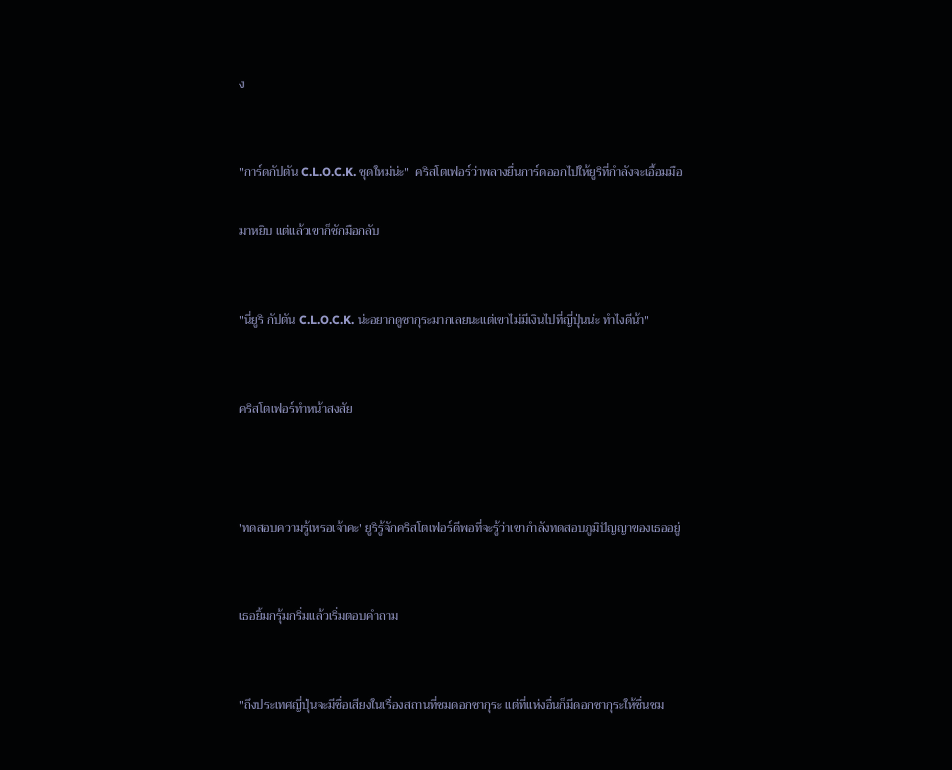ง


"การ์ดกัปตัน C.L.O.C.K. ชุดใหม่น่ะ"  คริสโตเฟอร์ว่าพลางยื่นการ์ดออกไปให้ยูริที่กำลังจะเอื้อมมือ

มาหยิบ แต่แล้วเขาก็ชักมือกลับ


"นี่ยูริ กัปตัน C.L.O.C.K. น่ะอยากดูซากุระมากเลยนะแต่เขาไม่มีเงินไปที่ญี่ปุ่นน่ะ ทำไงดีน้า"


คริสโตเฟอร์ทำหน้าสงสัย



'ทดสอบความรู้เหรอเจ้าคะ' ยูริรู้จักคริสโตเฟอร์ดีพอที่จะรู้ว่าเขากำลังทดสอบภูมิปัญญาของเธออยู่


เธอยิ้มกรุ้มกริ่มแล้วเริ่มตอบคำถาม


"ถึงประเทศญี่ปุ่นจะมีชื่อเสียงในเรื่องสถานที่ชมดอกซากุระ แต่ที่แห่งอื่นก็มีดอกซากุระให้ชื่นชม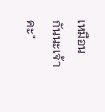เหมือนกันนะเจ้าคะ"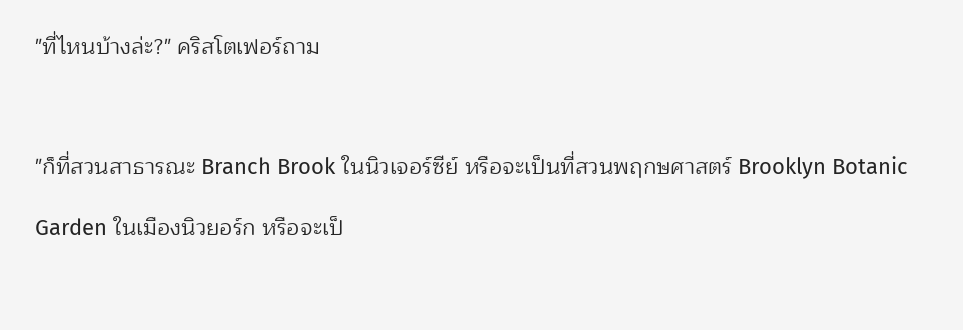"ที่ไหนบ้างล่ะ?" คริสโตเฟอร์ถาม



"ก็ที่สวนสาธารณะ Branch Brook ในนิวเจอร์ซีย์ หรือจะเป็นที่สวนพฤกษศาสตร์ Brooklyn Botanic

Garden ในเมืองนิวยอร์ก หรือจะเป็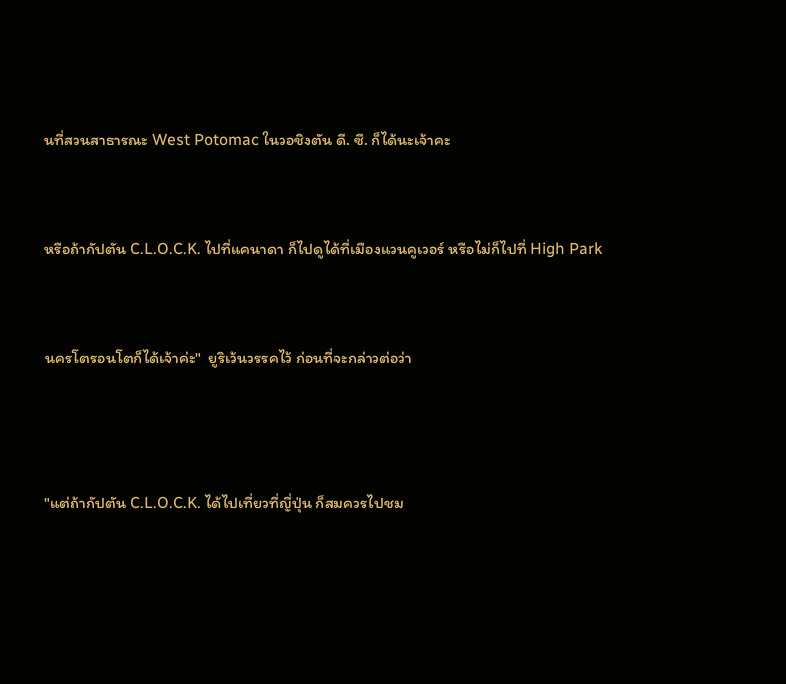นที่สวนสาธารณะ West Potomac ในวอชิงตัน ดี. ซี. ก็ได้นะเจ้าคะ


หรือถ้ากัปตัน C.L.O.C.K. ไปที่แคนาดา ก็ไปดูได้ที่เมืองแวนคูเวอร์ หรือไม่ก็ไปที่ High Park


นครโตรอนโตก็ได้เจ้าค่ะ"  ยูริเว้นวรรคไว้ ก่อนที่จะกล่าวต่อว่า



"แต่ถ้ากัปตัน C.L.O.C.K. ได้ไปเที่ยวที่ญี่ปุ่น ก็สมควรไปชม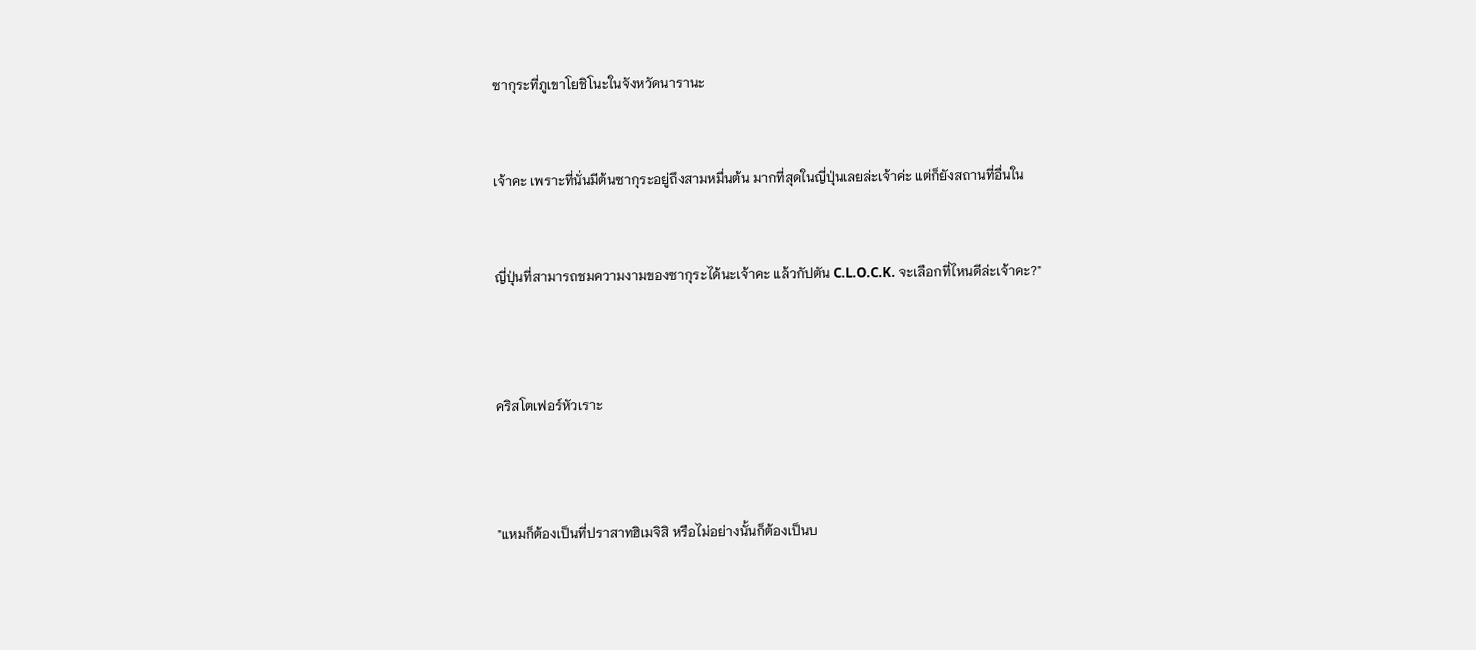ซากุระที่ภูเขาโยชิโนะในจังหวัดนารานะ


เจ้าคะ เพราะที่นั่นมีต้นซากุระอยู่ถึงสามหมื่นต้น มากที่สุดในญี่ปุ่นเลยล่ะเจ้าค่ะ แต่ก็ยังสถานที่อื่นใน


ญี่ปุ่นที่สามารถชมความงามของซากุระได้นะเจ้าคะ แล้วกัปตัน C.L.O.C.K. จะเลือกที่ไหนดีล่ะเจ้าคะ?"



คริสโตเฟอร์หัวเราะ



"แหมก็ต้องเป็นที่ปราสาทฮิเมจิสิ หรือไม่อย่างนั้นก็ต้องเป็นบ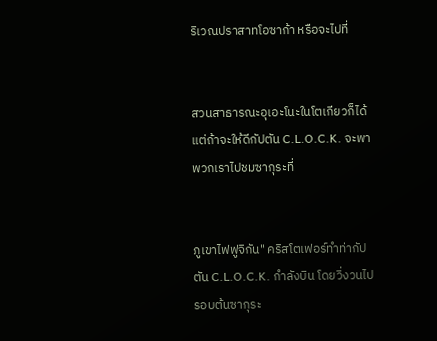ริเวณปราสาทโอซาก้า หรือจะไปที่


สวนสาธารณะอุเอะโนะในโตเกียวก็ได้ แต่ถ้าจะให้ดีกัปตัน C.L.O.C.K. จะพาพวกเราไปชมซากุระที่


ภูเขาไฟฟูจิกัน" คริสโตเฟอร์ทำท่ากัปตัน C.L.O.C.K. กำลังบิน โดยวิ่งวนไปรอบต้นซากุระ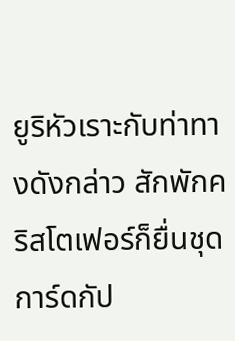ยูริหัวเราะกับท่าทางดังกล่าว สักพักคริสโตเฟอร์ก็ยื่นชุดการ์ดกัป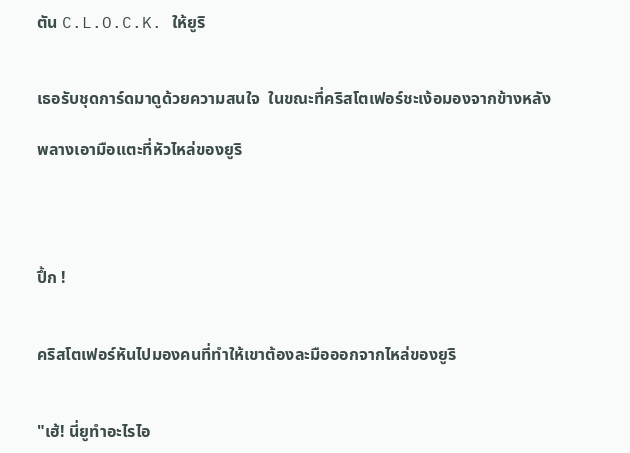ตัน C.L.O.C.K. ให้ยูริ


เธอรับชุดการ์ดมาดูด้วยความสนใจ  ในขณะที่คริสโตเฟอร์ชะเง้อมองจากข้างหลัง

พลางเอามือแตะที่หัวไหล่ของยูริ




ปึ้ก !


คริสโตเฟอร์หันไปมองคนที่ทำให้เขาต้องละมือออกจากไหล่ของยูริ


"เฮ้! นี่ยูทำอะไรไอ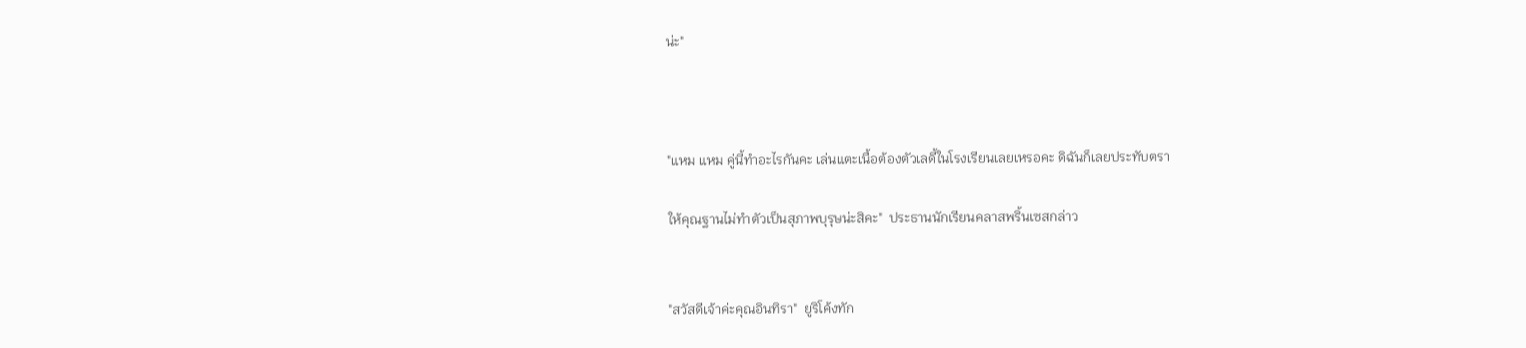น่ะ"



"แหม แหม คู่นี้ทำอะไรกันคะ เล่นแตะเนื้อต้องตัวเลดี้ในโรงเรียนเลยเหรอคะ ดิฉันก็เลยประทับตรา

ให้คุณฐานไม่ทำตัวเป็นสุภาพบุรุษน่ะสิคะ"  ประธานนักเรียนคลาสพริ้นเซสกล่าว


"สวัสดีเจ้าค่ะคุณอินทิรา"  ยูริโค้งทัก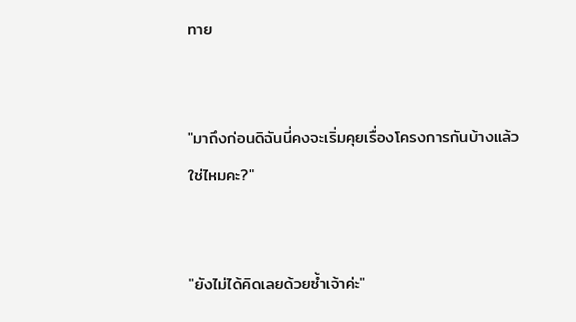ทาย


"มาถึงก่อนดิฉันนี่คงจะเริ่มคุยเรื่องโครงการกันบ้างแล้ว ใช่ไหมคะ?"


"ยังไม่ได้คิดเลยด้วยซ้ำเจ้าค่ะ"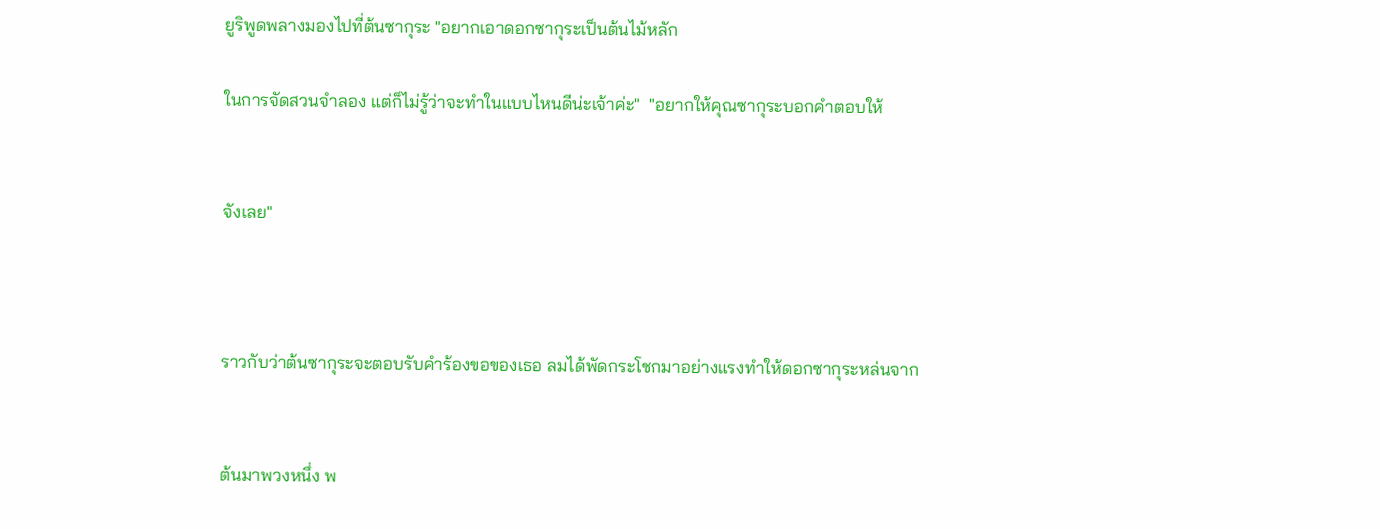ยูริพูดพลางมองไปที่ต้นซากุระ "อยากเอาดอกซากุระเป็นต้นไม้หลัก

ในการจัดสวนจำลอง แต่ก็ไม่รู้ว่าจะทำในแบบไหนดีน่ะเจ้าค่ะ"  "อยากให้คุณซากุระบอกคำตอบให้


จังเลย"



ราวกับว่าต้นซากุระจะตอบรับคำร้องขอของเธอ ลมได้พัดกระโชกมาอย่างแรงทำให้ดอกซากุระหล่นจาก


ต้นมาพวงหนึ่ง พ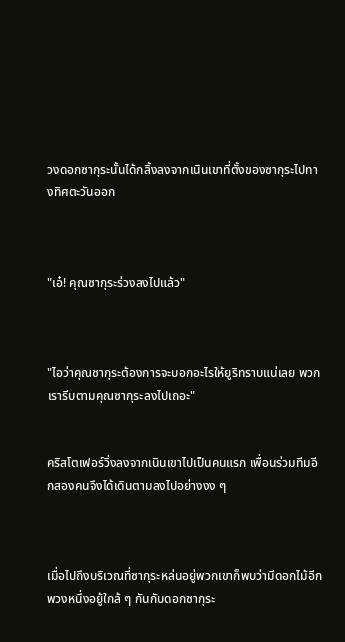วงดอกซากุระนั้นได้กลิ้งลงจากเนินเขาที่ตั้งของซากุระไปทางทิศตะวันออก



"เอ๋! คุณซากุระร่วงลงไปแล้ว"



"ไอว่าคุณซากุระต้องการจะบอกอะไรให้ยูริทราบแน่เลย พวกเรารีบตามคุณซากุระลงไปเถอะ"


คริสโตเฟอร์วิ่งลงจากเนินเขาไปเป็นคนแรก เพื่อนร่วมทีมอีกสองคนจึงได้เดินตามลงไปอย่างงง ๆ



เมื่อไปถึงบริเวณที่ซากุระหล่นอยู่พวกเขาก็พบว่ามีดอกไม้อีกพวงหนึ่งอยู้ใกล้ ๆ กันกับดอกซากุระ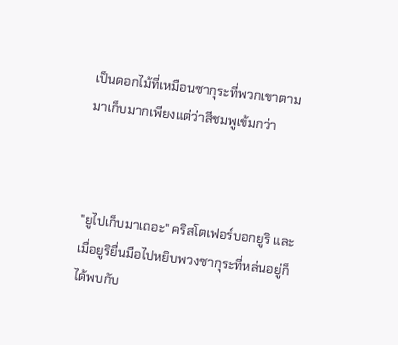เป็นดอกไม้ที่เหมือนซากุระที่พวกเขาตามมาเก็บมากเพียงแต่ว่าสีชมพูเข้มกว่า



"ยูไปเก็บมาเถอะ" คริสโตเฟอร์บอกยูริ และเมื่อยูริยื่นมือไปหยิบพวงซากุระที่หล่นอยู่ก็ได้พบกับ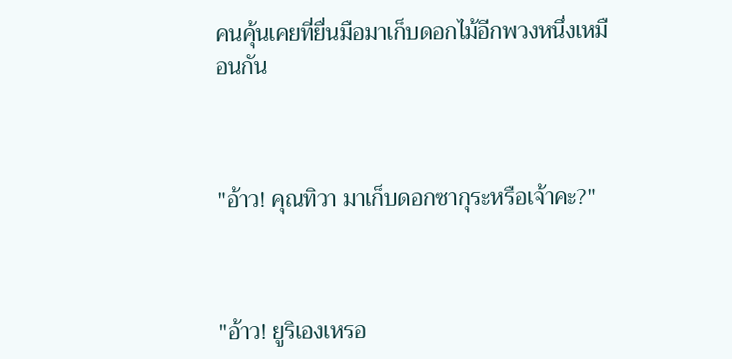คนคุ้นเคยที่ยื่นมือมาเก็บดอกไม้อีกพวงหนึ่งเหมือนกัน



"อ้าว! คุณทิวา มาเก็บดอกซากุระหรือเจ้าคะ?"



"อ้าว! ยูริเองเหรอ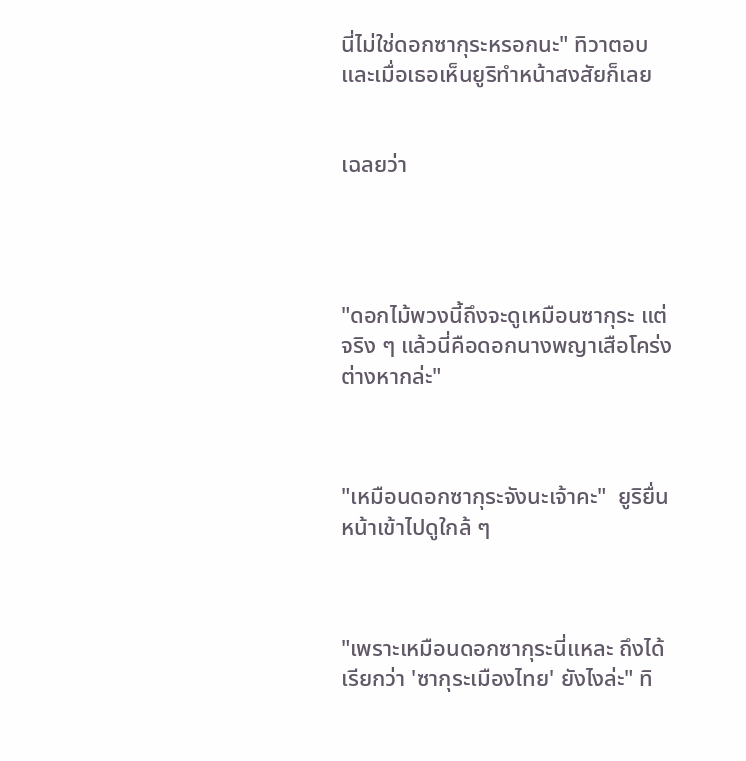นี่ไม่ใช่ดอกซากุระหรอกนะ" ทิวาตอบ และเมื่อเธอเห็นยูริทำหน้าสงสัยก็เลย


เฉลยว่า




"ดอกไม้พวงนี้ถึงจะดูเหมือนซากุระ แต่จริง ๆ แล้วนี่คือดอกนางพญาเสือโคร่งต่างหากล่ะ"



"เหมือนดอกซากุระจังนะเจ้าคะ"  ยูริยื่นหน้าเข้าไปดูใกล้ ๆ



"เพราะเหมือนดอกซากุระนี่แหละ ถึงได้เรียกว่า 'ซากุระเมืองไทย' ยังไงล่ะ" ทิ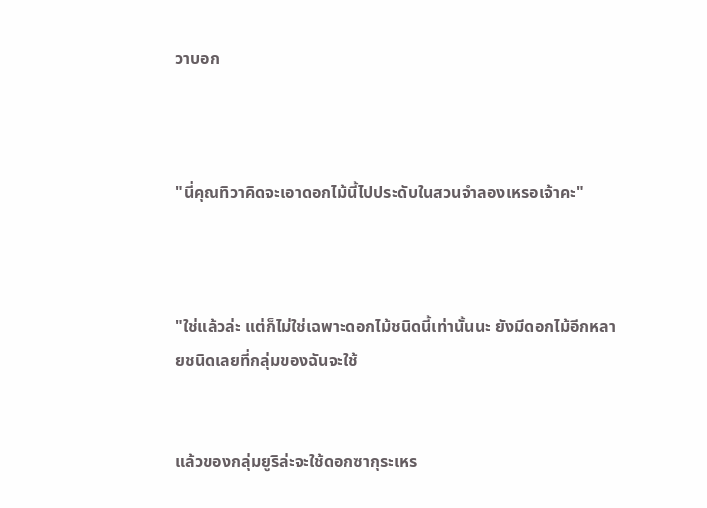วาบอก



"นี่คุณทิวาคิดจะเอาดอกไม้นี้ไปประดับในสวนจำลองเหรอเจ้าคะ"



"ใช่แล้วล่ะ แต่ก็ไม่ใช่เฉพาะดอกไม้ชนิดนี้เท่านั้นนะ ยังมีดอกไม้อีกหลายชนิดเลยที่กลุ่มของฉันจะใช้


แล้วของกลุ่มยูริล่ะจะใช้ดอกซากุระเหร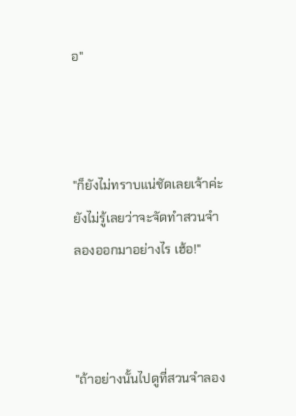อ"



"ก็ยังไม่ทราบแน่ชัดเลยเจ้าค่ะ ยังไม่รู้เลยว่าจะจัดทำสวนจำลองออกมาอย่างไร เฮ้อ!"



"ถ้าอย่างนั้นไปดูที่สวนจำลอง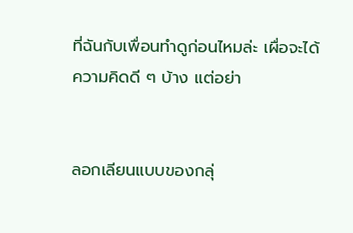ที่ฉันกับเพื่อนทำดูก่อนไหมล่ะ เผื่อจะได้ความคิดดี ๆ บ้าง แต่อย่า


ลอกเลียนแบบของกลุ่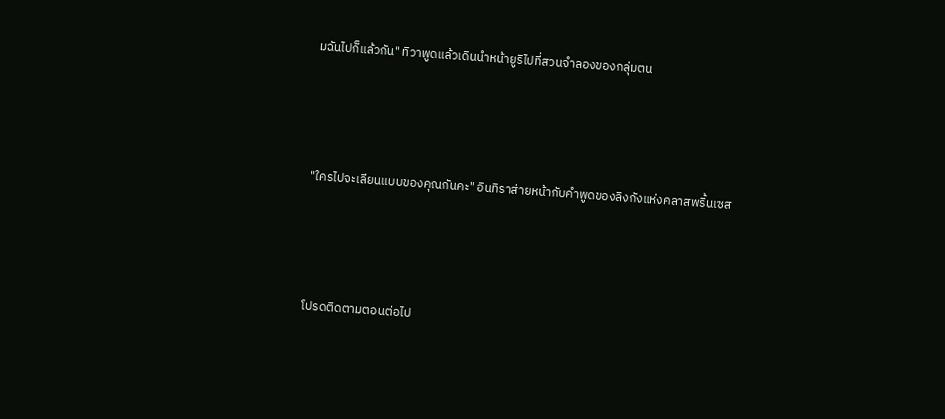มฉันไปก็แล้วกัน" ทิวาพูดแล้วเดินนำหน้ายูริไปที่สวนจำลองของกลุ่มตน




"ใครไปจะเลียนแบบของคุณกันคะ" อินทิราส่ายหน้ากับคำพูดของลิงกังแห่งคลาสพริ้นเซส




โปรดติดตามตอนต่อไป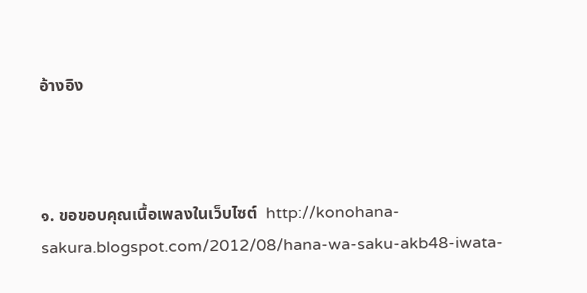อ้างอิง



๑. ขอขอบคุณเนื้อเพลงในเว็บไซต์  http://konohana-sakura.blogspot.com/2012/08/hana-wa-saku-akb48-iwata-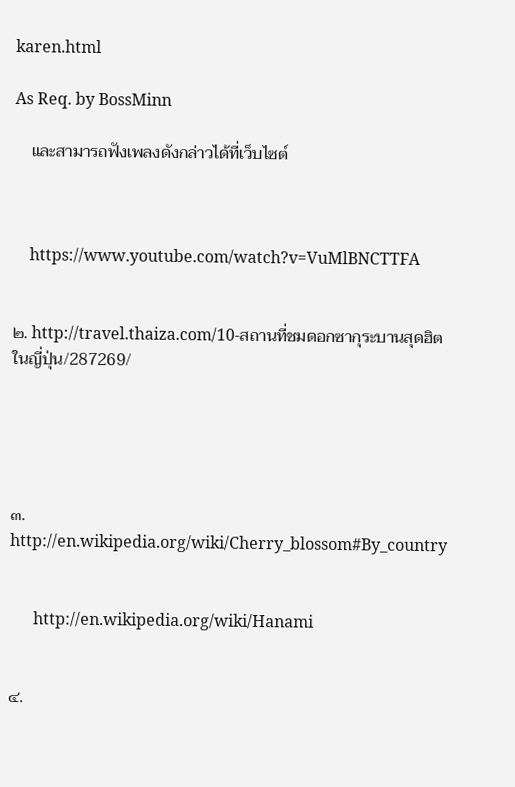karen.html

As Req. by BossMinn

    และสามารถฟังเพลงดังกล่าวได้ที่เว็บไซต์



    https://www.youtube.com/watch?v=VuMlBNCTTFA


๒. http://travel.thaiza.com/10-สถานที่ชมดอกซากุระบานสุดฮิตในญี่ปุ่น/287269/





๓. http://en.wikipedia.org/wiki/Cherry_blossom#By_country


      http://en.wikipedia.org/wiki/Hanami


๔.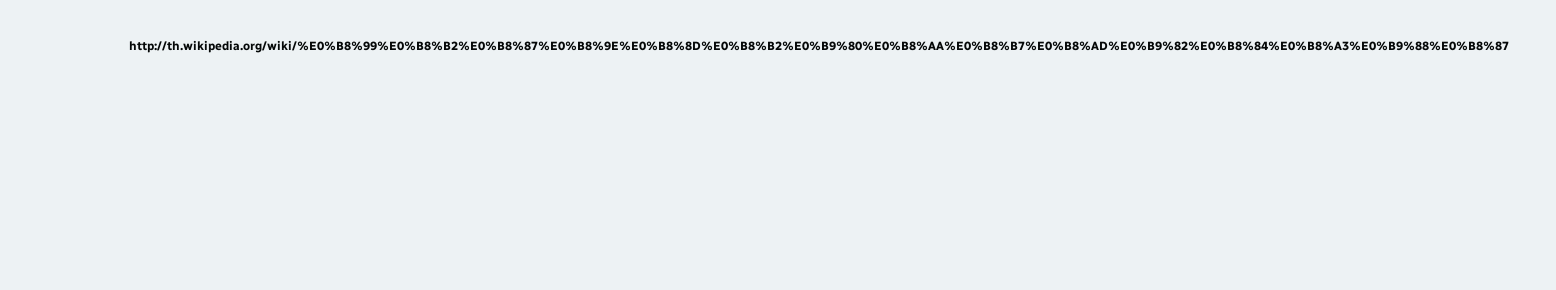http://th.wikipedia.org/wiki/%E0%B8%99%E0%B8%B2%E0%B8%87%E0%B8%9E%E0%B8%8D%E0%B8%B2%E0%B9%80%E0%B8%AA%E0%B8%B7%E0%B8%AD%E0%B9%82%E0%B8%84%E0%B8%A3%E0%B9%88%E0%B8%87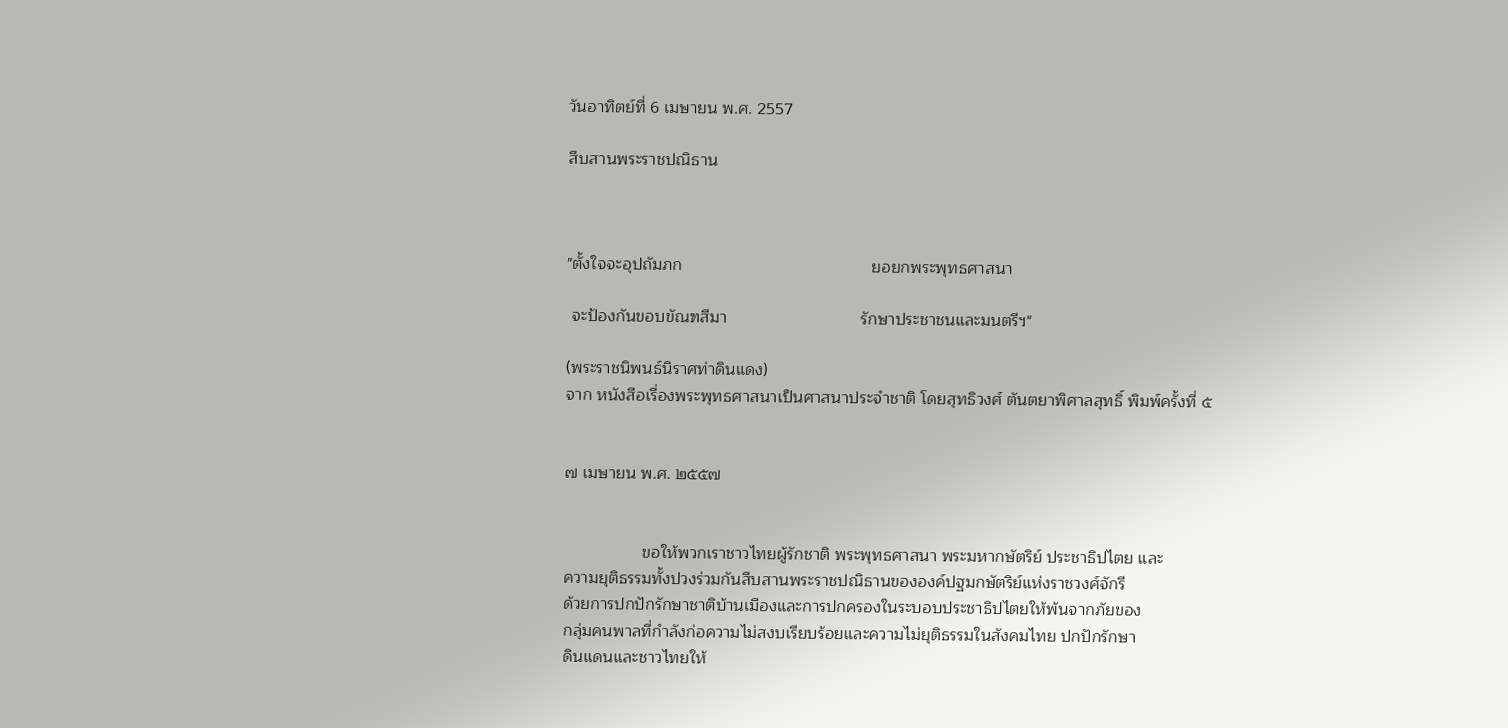วันอาทิตย์ที่ 6 เมษายน พ.ศ. 2557

สืบสานพระราชปณิธาน



"ตั้งใจจะอุปถัมภก                                         ยอยกพระพุทธศาสนา

 จะป้องกันขอบขัณฑสีมา                             รักษาประชาชนและมนตรีฯ"

(พระราชนิพนธ์นิราศท่าดินแดง)
จาก หนังสือเรื่องพระพุทธศาสนาเป็นศาสนาประจำชาติ โดยสุทธิวงศ์ ตันตยาพิศาลสุทธิ์ พิมพ์ครั้งที่ ๕


๗ เมษายน พ.ศ. ๒๕๕๗


                 ขอให้พวกเราชาวไทยผู้รักชาติ พระพุทธศาสนา พระมหากษัตริย์ ประชาธิปไตย และ
ความยุติธรรมทั้งปวงร่วมกันสืบสานพระราชปณิธานขององค์ปฐมกษัตริย์แห่งราชวงศ์จักรี
ด้วยการปกปักรักษาชาติบ้านเมืองและการปกครองในระบอบประชาธิปไตยให้พ้นจากภัยของ
กลุ่มคนพาลที่กำลังก่อความไม่สงบเรียบร้อยและความไม่ยุติธรรมในสังคมไทย ปกปักรักษา
ดินแดนและชาวไทยให้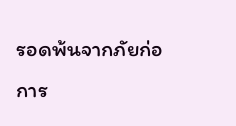รอดพ้นจากภัยก่อการ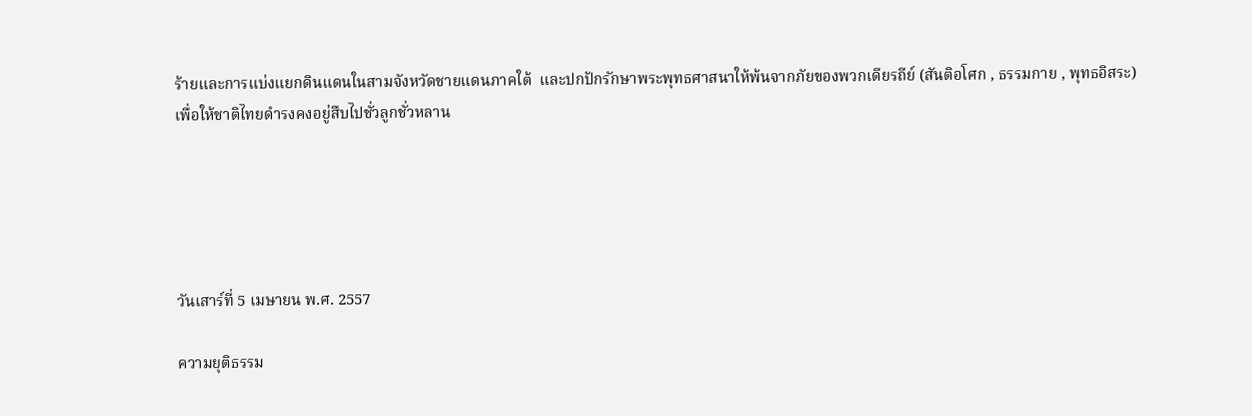ร้ายและการแบ่งแยกดินแดนในสามจังหวัดชายแดนภาคใต้  และปกปักรักษาพระพุทธศาสนาให้พ้นจากภัยของพวกเดียรถีย์ (สันติอโศก , ธรรมกาย , พุทธอิสระ)
เพื่อให้ชาติไทยดำรงคงอยู่สืบไปชั่วลูกชั่วหลาน





วันเสาร์ที่ 5 เมษายน พ.ศ. 2557

ความยุติธรรม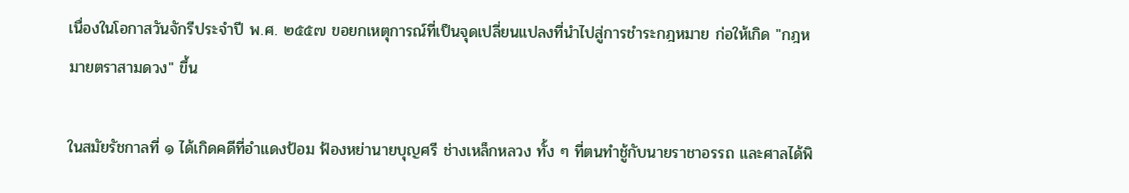เนื่องในโอกาสวันจักรีประจำปี พ.ศ. ๒๕๕๗ ขอยกเหตุการณ์ที่เป็นจุดเปลี่ยนแปลงที่นำไปสู่การชำระกฎหมาย ก่อให้เกิด "กฎหมายตราสามดวง" ขึ้น

ในสมัยรัชกาลที่ ๑ ได้เกิดคดีที่อำแดงป้อม ฟ้องหย่านายบุญศรี ช่างเหล็กหลวง ทั้ง ๆ ที่ตนทำชู้กับนายราชาอรรถ และศาลได้พิ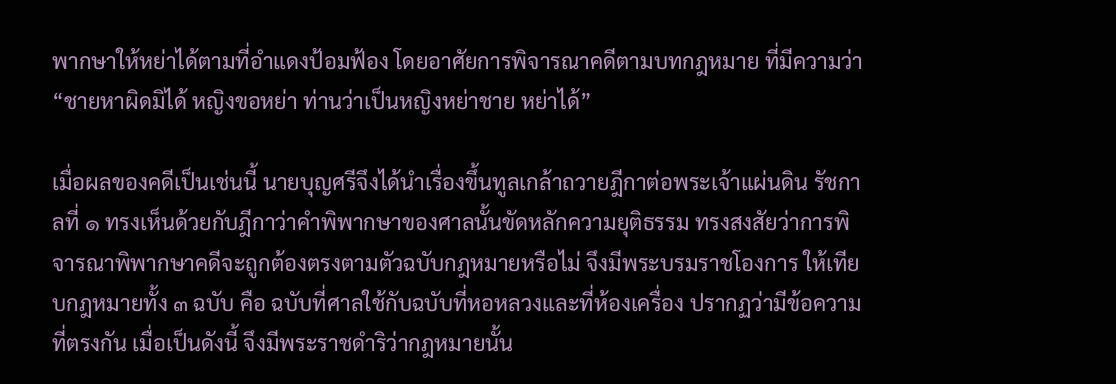พากษาให้หย่าได้ตามที่อำแดงป้อมฟ้อง โดยอาศัยการพิจารณาคดีตามบทกฎหมาย ที่มีความว่า “ชายหาผิดมิได้ หญิงขอหย่า ท่านว่าเป็นหญิงหย่าชาย หย่าได้”

เมื่อผลของคดีเป็นเช่นนี้ นายบุญศรีจึงได้นำเรื่องขึ้นทูลเกล้าถวายฎีกาต่อพระเจ้าแผ่นดิน รัชกาลที่ ๑ ทรงเห็นด้วยกับฎีกาว่าคำพิพากษาของศาลนั้นขัดหลักความยุติธรรม ทรงสงสัยว่าการพิจารณาพิพากษาคดีจะถูกต้องตรงตามตัวฉบับกฎหมายหรือไม่ จึงมีพระบรมราชโองการ ให้เทียบกฎหมายทั้ง ๓ ฉบับ คือ ฉบับที่ศาลใช้กับฉบับที่หอหลวงและที่ห้องเครื่อง ปรากฏว่ามีข้อความที่ตรงกัน เมื่อเป็นดังนี้ จึงมีพระราชดำริว่ากฎหมายนั้น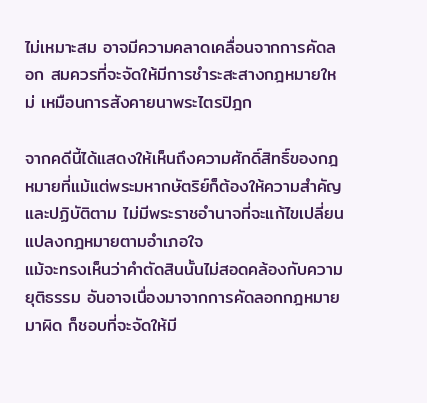ไม่เหมาะสม อาจมีความคลาดเคลื่อนจากการคัดลอก สมควรที่จะจัดให้มีการชำระสะสางกฎหมายใหม่ เหมือนการสังคายนาพระไตรปิฎก

จากคดีนี้ได้แสดงให้เห็นถึงความศักดิ์สิทธิ์ของกฎหมายที่แม้แต่พระมหากษัตริย์ก็ต้องให้ความสำคัญและปฏิบัติตาม ไม่มีพระราชอำนาจที่จะแก้ไขเปลี่ยนแปลงกฎหมายตามอำเภอใจ
แม้จะทรงเห็นว่าคำตัดสินนั้นไม่สอดคล้องกับความยุติธรรม อันอาจเนื่องมาจากการคัดลอกกฎหมายมาผิด ก็ชอบที่จะจัดให้มี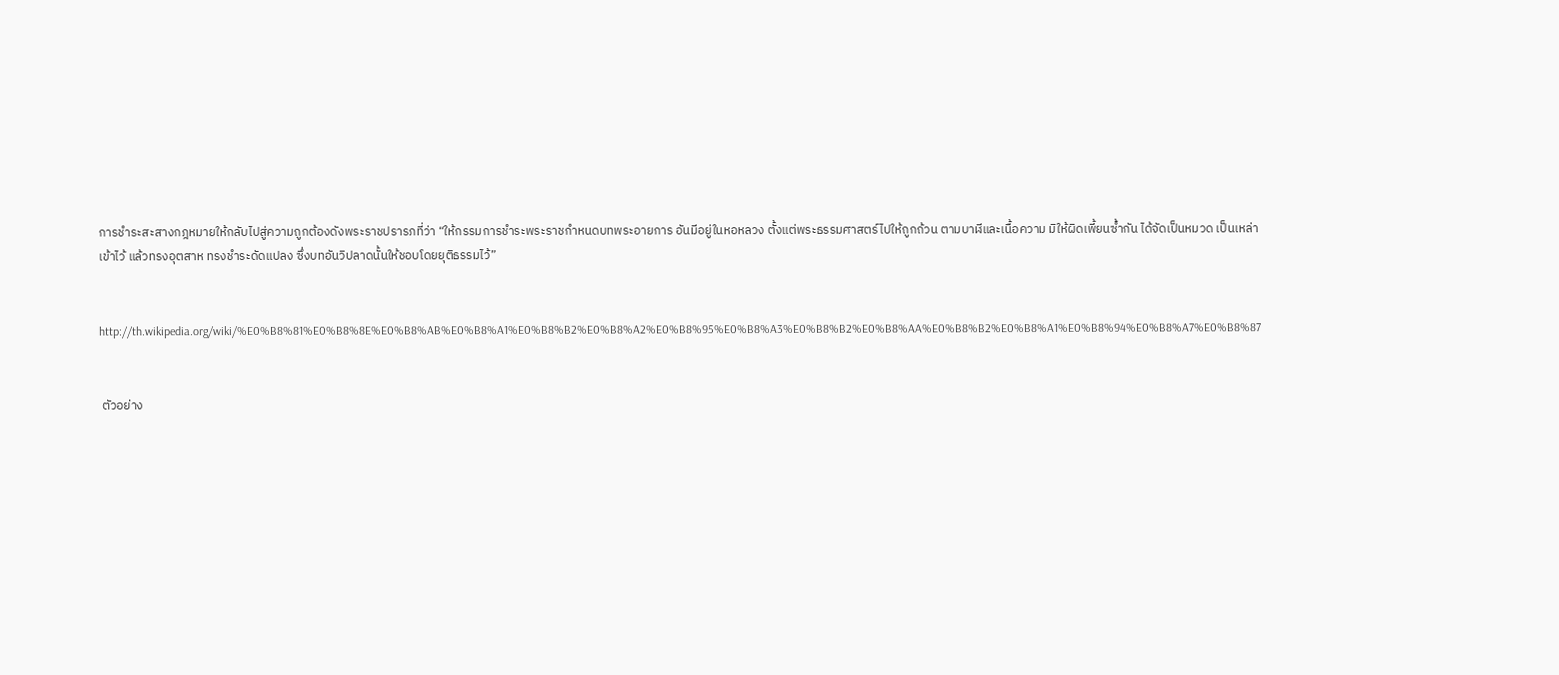การชำระสะสางกฎหมายให้กลับไปสู่ความถูกต้องดังพระราชปรารภที่ว่า “ให้กรรมการชำระพระราชกำหนดบทพระอายการ อันมีอยู่ในหอหลวง ตั้งแต่พระธรรมศาสตร์ไปให้ถูกถ้วน ตามบาฬีและเนื้อความ มิให้ผิดเพี้ยนซ้ำกัน ได้จัดเป็นหมวด เป็นเหล่าเข้าไว้ แล้วทรงอุตสาห ทรงชำระดัดแปลง ซึ่งบทอันวิปลาดนั้นให้ชอบโดยยุติธรรมไว้”


http://th.wikipedia.org/wiki/%E0%B8%81%E0%B8%8E%E0%B8%AB%E0%B8%A1%E0%B8%B2%E0%B8%A2%E0%B8%95%E0%B8%A3%E0%B8%B2%E0%B8%AA%E0%B8%B2%E0%B8%A1%E0%B8%94%E0%B8%A7%E0%B8%87


 ตัวอย่าง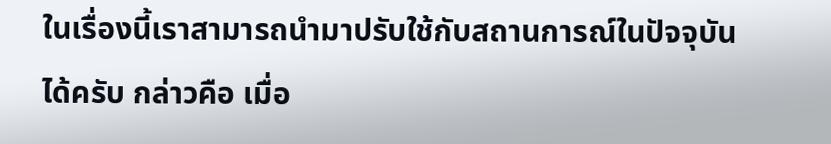ในเรื่องนี้เราสามารถนำมาปรับใช้กับสถานการณ์ในปัจจุบันได้ครับ กล่าวคือ เมื่อ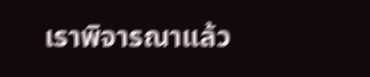เราพิจารณาแล้ว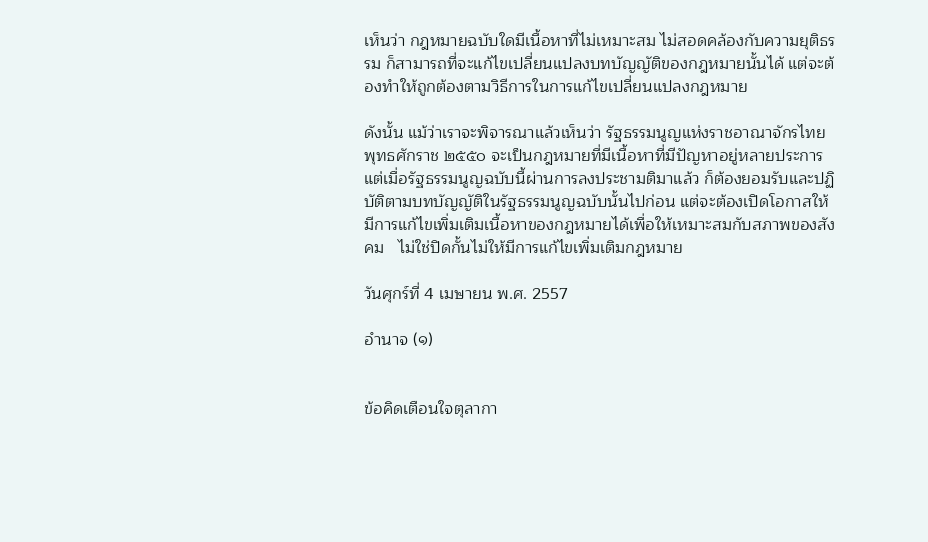เห็นว่า กฎหมายฉบับใดมีเนื้อหาที่ไม่เหมาะสม ไม่สอดคล้องกับความยุติธรรม ก็สามารถที่จะแก้ไขเปลี่ยนแปลงบทบัญญัติของกฎหมายนั้นได้ แต่จะต้องทำให้ถูกต้องตามวิธีการในการแก้ไขเปลี่ยนแปลงกฎหมาย

ดังนั้น แม้ว่าเราจะพิจารณาแล้วเห็นว่า รัฐธรรมนูญแห่งราชอาณาจักรไทย พุทธศักราช ๒๕๕๐ จะเป็นกฎหมายที่มีเนื้อหาที่มีปัญหาอยู่หลายประการ แต่เมื่อรัฐธรรมนูญฉบับนี้ผ่านการลงประชามติมาแล้ว ก็ต้องยอมรับและปฏิบัติตามบทบัญญัติในรัฐธรรมนูญฉบับนั้นไปก่อน แต่จะต้องเปิดโอกาสให้มีการแก้ไขเพิ่มเติมเนื้อหาของกฎหมายได้เพื่อให้เหมาะสมกับสภาพของสังคม   ไม่ใช่ปิดกั้นไม่ให้มีการแก้ไขเพิ่มเติมกฎหมาย

วันศุกร์ที่ 4 เมษายน พ.ศ. 2557

อำนาจ (๑)


ข้อคิดเตือนใจตุลากา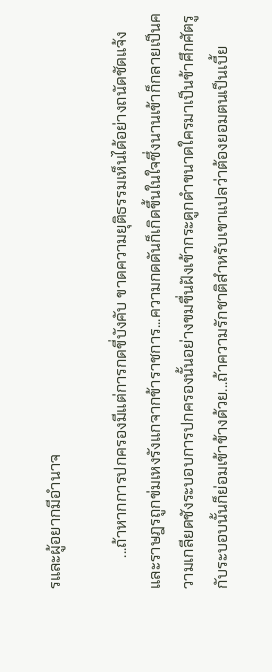รและผู้อยากมีอำนาจ

        ...ถ้าหากการปกครองมีแต่การกดขี่บังคับ ขาดความยุติธรรมเห็นได้อย่างถนัดชัดแจ้ง และราษฎรถูกข่มเหงรังแกจากข้าราชการ...ความกดดันก็เกิดขึ้นในใจซึ่งนานเข้าก็กลายเป็นความเกลียดชังระบอบการปกครองนั้นอย่างขมขื่นฝังเข้ากระดูกดำขนาดใครมาเป็นข้าศึกศัตรูกับระบอบนั้นก็ย่อมเข้าข้างด้วย...ถ้าความรักชาติสำหรับเขาแปลว่าต้องยอมตนเป็นเบี้ย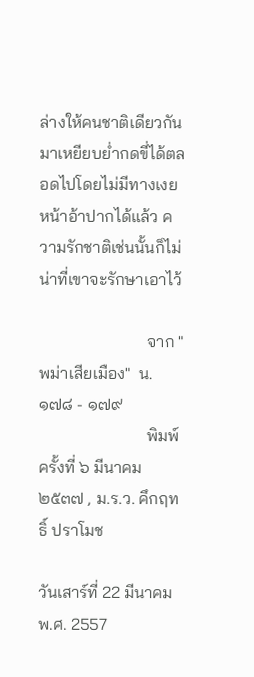ล่างให้คนชาติเดียวกันมาเหยียบย่ำกดขี่ได้ตลอดไปโดยไม่มีทางเงยหน้าอ้าปากได้แล้ว ความรักชาติเช่นนั้นก็ไม่น่าที่เขาจะรักษาเอาไว้

                          จาก "พม่าเสียเมือง"  น. ๑๗๘ - ๑๗๙
                          พิมพ์ครั้งที่ ๖ มีนาคม ๒๕๓๗ , ม.ร.ว. คึกฤทธิ์ ปราโมช

วันเสาร์ที่ 22 มีนาคม พ.ศ. 2557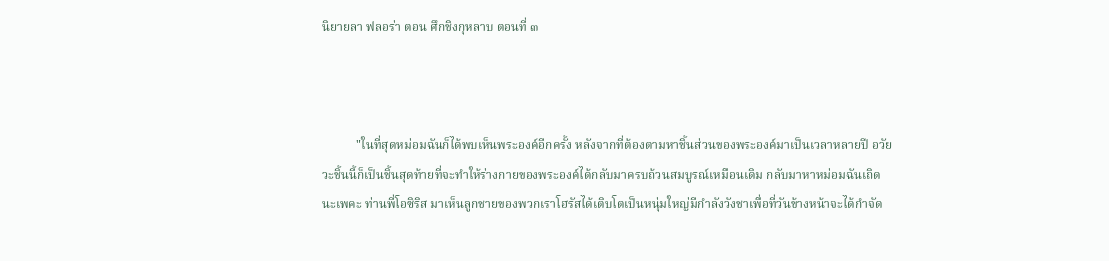นิยายลา ฟลอร่า ตอน ศึกชิงกุหลาบ ตอนที่ ๓



           "ในที่สุดหม่อมฉันก็ได้พบเห็นพระองค์อีกครั้ง หลังจากที่ต้องตามหาชิ้นส่วนของพระองค์มาเป็นเวลาหลายปี อวัยวะชิ้นนี้ก็เป็นชิ้นสุดท้ายที่จะทำให้ร่างกายของพระองค์ได้กลับมาครบถ้วนสมบูรณ์เหมือนเดิม กลับมาหาหม่อมฉันเถิดนะเพคะ ท่านพี่โอซิริส มาเห็นลูกชายของพวกเราโฮรัสได้เติบโตเป็นหนุ่มใหญ่มีกำลังวังชาเพื่อที่วันข้างหน้าจะได้กำจัด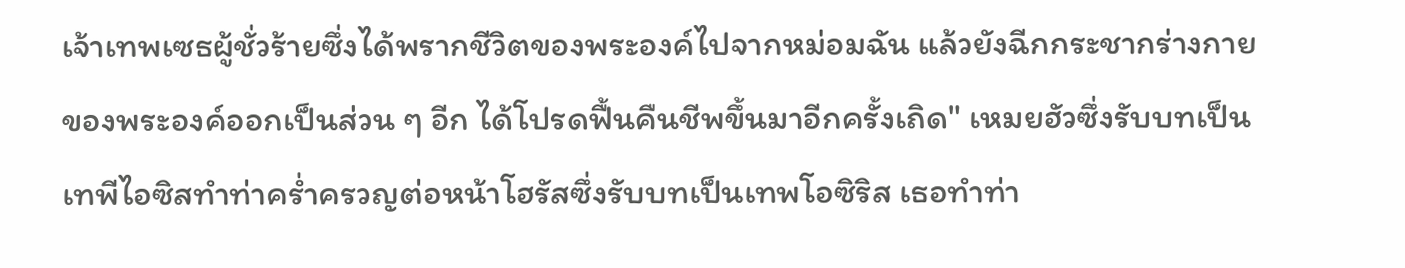เจ้าเทพเซธผู้ชั่วร้ายซึ่งได้พรากชีวิตของพระองค์ไปจากหม่อมฉัน แล้วยังฉีกกระชากร่างกายของพระองค์ออกเป็นส่วน ๆ อีก ได้โปรดฟื้นคืนชีพขึ้นมาอีกครั้งเถิด" เหมยฮัวซึ่งรับบทเป็นเทพีไอซิสทำท่าคร่ำครวญต่อหน้าโฮรัสซึ่งรับบทเป็นเทพโอซิริส เธอทำท่า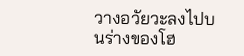วางอวัยวะลงไปบนร่างของโฮ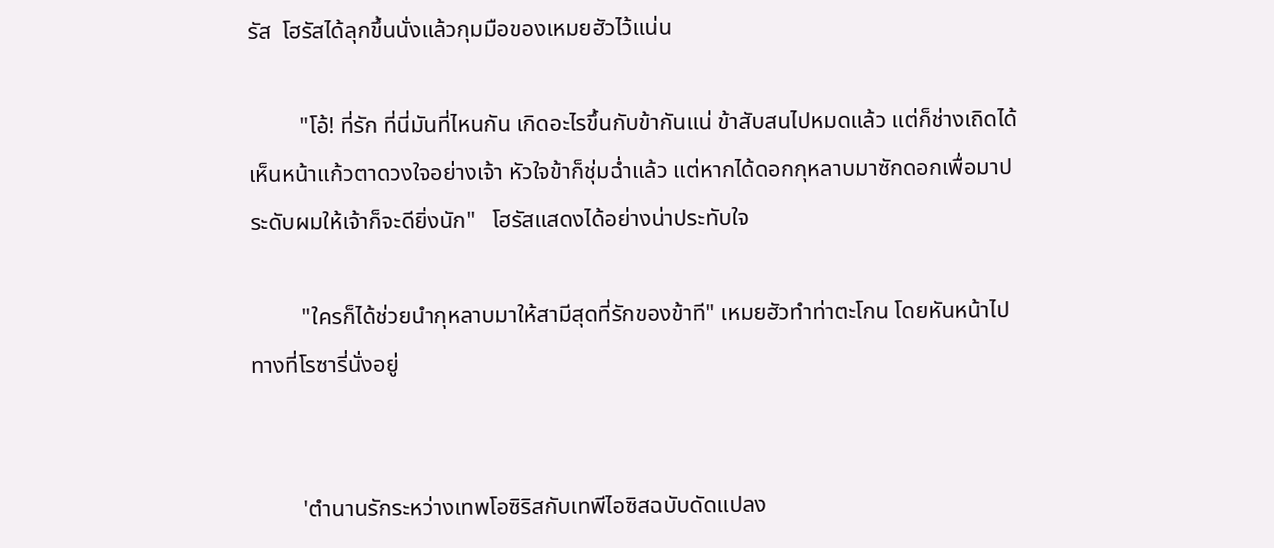รัส  โฮรัสได้ลุกขึ้นนั่งแล้วกุมมือของเหมยฮัวไว้แน่น

         "โอ้! ที่รัก ที่นี่มันที่ไหนกัน เกิดอะไรขึ้นกับข้ากันแน่ ข้าสับสนไปหมดแล้ว แต่ก็ช่างเถิดได้เห็นหน้าแก้วตาดวงใจอย่างเจ้า หัวใจข้าก็ชุ่มฉ่ำแล้ว แต่หากได้ดอกกุหลาบมาซักดอกเพื่อมาประดับผมให้เจ้าก็จะดียิ่งนัก"   โฮรัสแสดงได้อย่างน่าประทับใจ

         "ใครก็ได้ช่วยนำกุหลาบมาให้สามีสุดที่รักของข้าที" เหมยฮัวทำท่าตะโกน โดยหันหน้าไปทางที่โรซารี่นั่งอยู่


         'ตำนานรักระหว่างเทพโอซิริสกับเทพีไอซิสฉบับดัดแปลง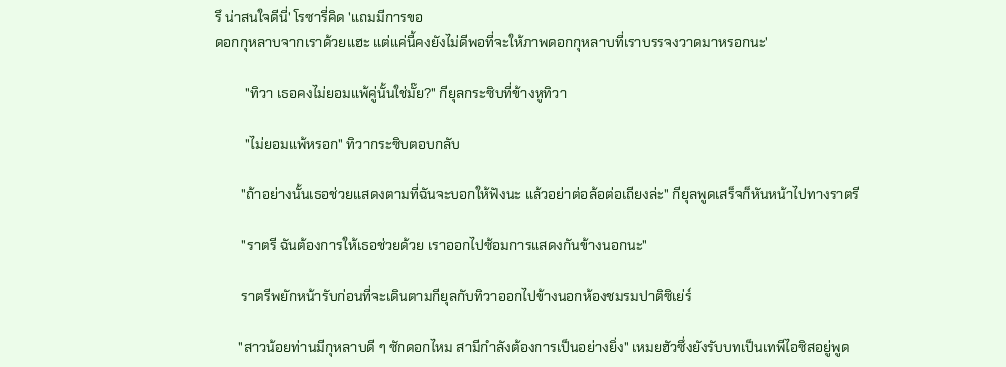รึ น่าสนใจดีนี่' โรซารี่คิด 'แถมมีการขอ
ดอกกุหลาบจากเราด้วยแฮะ แต่แค่นี้คงยังไม่ดีพอที่จะให้ภาพดอกกุหลาบที่เราบรรจงวาดมาหรอกนะ'

         "ทิวา เธอคงไม่ยอมแพ้คู่นั้นใช่มั๊ย?" กียุลกระซิบที่ข้างหูทิวา

         "ไม่ยอมแพ้หรอก" ทิวากระซิบตอบกลับ

        "ถ้าอย่างนั้นเธอช่วยแสดงตามที่ฉันจะบอกให้ฟังนะ แล้วอย่าต่อล้อต่อเถียงล่ะ" กียุลพูดเสร็จก็หันหน้าไปทางราตรี

        "ราตรี ฉันต้องการให้เธอช่วยด้วย เราออกไปซ้อมการแสดงกันข้างนอกนะ"

        ราตรีพยักหน้ารับก่อนที่จะเดินตามกียุลกับทิวาออกไปข้างนอกห้องชมรมปาติซิเย่ร์

       "สาวน้อยท่านมีกุหลาบดี ๆ ซักดอกไหม สามีกำลังต้องการเป็นอย่างยิ่ง" เหมยฮัวซึ่งยังรับบทเป็นเทพีไอซิสอยู่พูด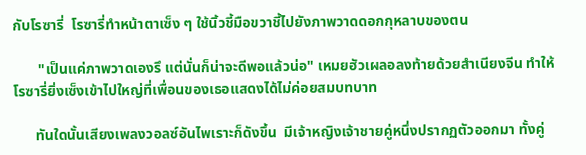กับโรซารี่  โรซารี่ทำหน้าตาเซ็ง ๆ ใช้นิ้วชี้มือขวาชี้ไปยังภาพวาดดอกกุหลาบของตน

       "เป็นแค่ภาพวาดเองรึ แต่นั่นก็น่าจะดีพอแล้วน่อ" เหมยฮัวเผลอลงท้ายด้วยสำเนียงจีน ทำให้โรซารี่ยิ่งเซ็งเข้าไปใหญ่ที่เพื่อนของเธอแสดงได้ไม่ค่อยสมบทบาท

      ทันใดนั้นเสียงเพลงวอลซ์อันไพเราะก็ดังขึ้น  มีเจ้าหญิงเจ้าชายคู่หนึ่งปรากฏตัวออกมา ทั้งคู่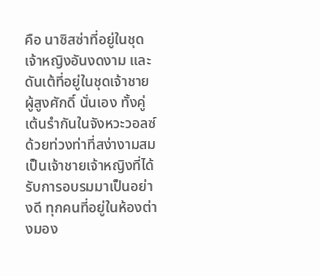คือ นาซิสซ่าที่อยู่ในชุดเจ้าหญิงอันงดงาม และดันเต้ที่อยู่ในชุดเจ้าชายผู้สูงศักดิ์ นั่นเอง ทั้งคู่เต้นรำกันในจังหวะวอลซ์ด้วยท่วงท่าที่สง่างามสมเป็นเจ้าชายเจ้าหญิงที่ได้รับการอบรมมาเป็นอย่างดี ทุกคนที่อยู่ในห้องต่างมอง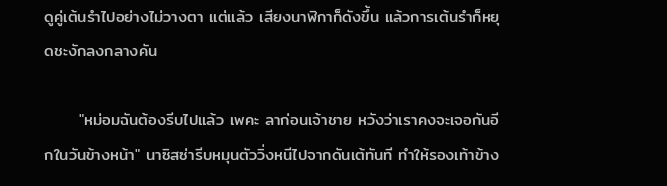ดูคู่เต้นรำไปอย่างไม่วางตา แต่แล้ว เสียงนาฬิกาก็ดังขึ้น แล้วการเต้นรำก็หยุดชะงักลงกลางคัน

      "หม่อมฉันต้องรีบไปแล้ว เพคะ ลาก่อนเจ้าชาย หวังว่าเราคงจะเจอกันอีกในวันข้างหน้า" นาซิสซ่ารีบหมุนตัววิ่งหนีไปจากดันเต้ทันที ทำให้รองเท้าข้าง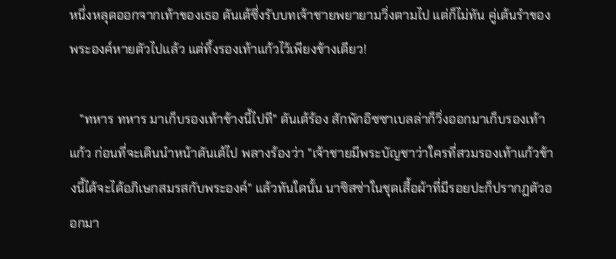หนึ่งหลุดออกจากเท้าของเธอ ดันเต้ซึ่งรับบทเจ้าชายพยายามวิ่งตามไป แต่ก็ไม่ทัน คู่เต้นรำของพระองค์หายตัวไปแล้ว แต่ทิ้งรองเท้าแก้วไว้เพียงข้างเดียว!

   "ทหาร ทหาร มาเก็บรองเท้าข้างนี้ไปที" ดันเต้ร้อง สักพักอิซซาเบลล่าก็วิ่งออกมาเก็บรองเท้าแก้ว ก่อนที่จะเดินนำหน้าดันเต้ไป พลางร้องว่า "เจ้าชายมีพระบัญชาว่าใครที่สวมรองเท้าแก้วข้างนี้ได้จะได้อภิเษกสมรสกับพระองค์" แล้วทันใดนั้น นาซิสซ่าในชุดเสื้อผ้าที่มีรอยปะก็ปรากฏตัวออกมา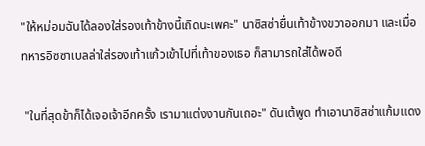"ให้หม่อมฉันได้ลองใส่รองเท้าข้างนี้เถิดนะเพคะ" นาซิสซ่ายื่นเท้าข้างขวาออกมา และเมื่อทหารอิซซาเบลล่าใส่รองเท้าแก้วเข้าไปที่เท้าของเธอ ก็สามารถใส่ได้พอดี

 "ในที่สุดข้าก็ได้เจอเจ้าอีกครั้ง เรามาแต่งงานกันเถอะ" ดันเต้พูด ทำเอานาซิสซ่าแก้มแดง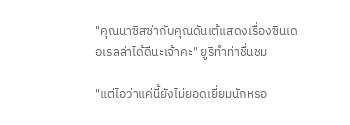"คุณนาซิสซ่ากับคุณดันเต้แสดงเรื่องซินเดอเรลล่าได้ดีนะเจ้าคะ" ยูริทำท่าชื่นชม

"แต่ไอว่าแค่นี้ยังไม่ยอดเยี่ยมนักหรอ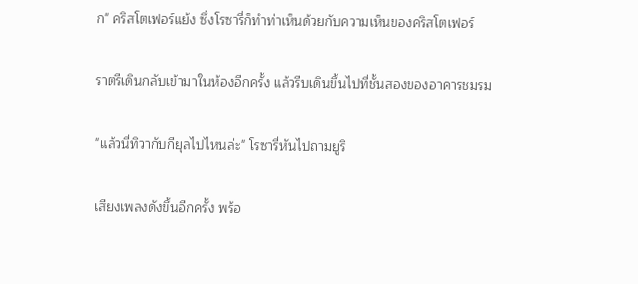ก" คริสโตเฟอร์แย้ง ซึ่งโรซารี่ก็ทำท่าเห็นด้วยกับความเห็นของคริสโตเฟอร์

ราตรีเดินกลับเข้ามาในห้องอีกครั้ง แล้วรีบเดินขึ้นไปที่ชั้นสองของอาคารชมรม

"แล้วนี่ทิวากับกียุลไปไหนล่ะ" โรซารี่หันไปถามยูริ

เสียงเพลงดังขึ้นอีกครั้ง พร้อ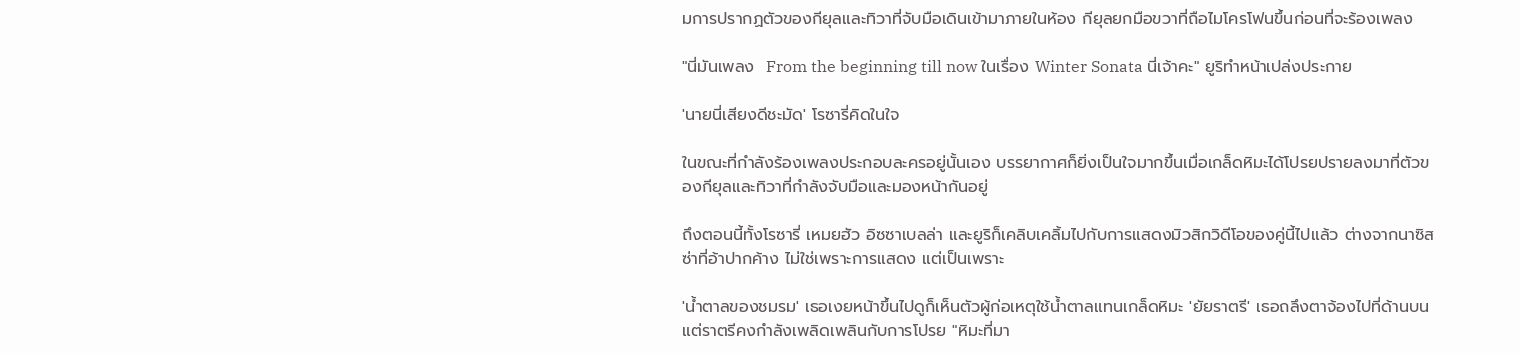มการปรากฏตัวของกียุลและทิวาที่จับมือเดินเข้ามาภายในห้อง กียุลยกมือขวาที่ถือไมโครโฟนขึ้นก่อนที่จะร้องเพลง

"นี่มันเพลง  From the beginning till now ในเรื่อง Winter Sonata นี่เจ้าคะ" ยูริทำหน้าเปล่งประกาย

'นายนี่เสียงดีชะมัด' โรซารี่คิดในใจ

ในขณะที่กำลังร้องเพลงประกอบละครอยู่นั้นเอง บรรยากาศก็ยิ่งเป็นใจมากขึ้นเมื่อเกล็ดหิมะได้โปรยปรายลงมาที่ตัวของกียุลและทิวาที่กำลังจับมือและมองหน้ากันอยู่

ถึงตอนนี้ทั้งโรซารี่ เหมยฮัว อิซซาเบลล่า และยูริก็เคลิบเคลิ้มไปกับการแสดงมิวสิกวิดีโอของคู่นี้ไปแล้ว ต่างจากนาซิสซ่าที่อ้าปากค้าง ไม่ใช่เพราะการแสดง แต่เป็นเพราะ

'น้ำตาลของชมรม' เธอเงยหน้าขึ้นไปดูก็เห็นตัวผู้ก่อเหตุใช้น้ำตาลแทนเกล็ดหิมะ 'ยัยราตรี' เธอถลึงตาจ้องไปที่ด้านบน แต่ราตรีคงกำลังเพลิดเพลินกับการโปรย "หิมะที่มา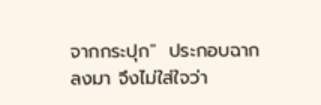จากกระปุก"  ประกอบฉากลงมา จึงไม่ใส่ใจว่า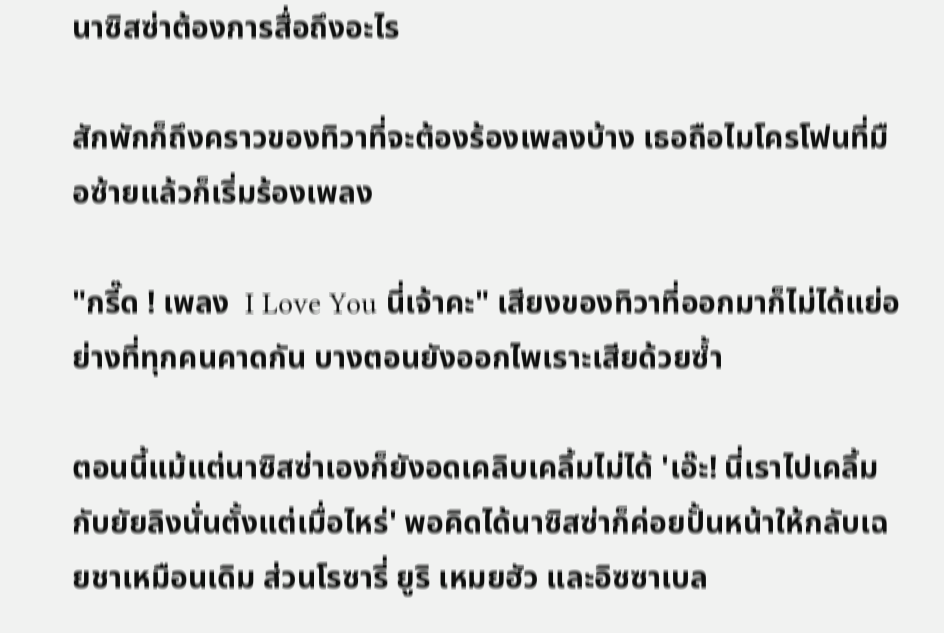นาซิสซ่าต้องการสื่อถึงอะไร

สักพักก็ถึงคราวของทิวาที่จะต้องร้องเพลงบ้าง เธอถือไมโครโฟนที่มือซ้ายแล้วก็เริ่มร้องเพลง

"กรี๊ด ! เพลง  I Love You นี่เจ้าคะ" เสียงของทิวาที่ออกมาก็ไม่ได้แย่อย่างที่ทุกคนคาดกัน บางตอนยังออกไพเราะเสียด้วยซ้ำ

ตอนนี้แม้แต่นาซิสซ่าเองก็ยังอดเคลิบเคลิ้มไม่ได้ 'เอ๊ะ! นี่เราไปเคลิ้มกับยัยลิงนั่นตั้งแต่เมื่อไหร่' พอคิดได้นาซิสซ่าก็ค่อยปั้นหน้าให้กลับเฉยชาเหมือนเดิม ส่วนโรซารี่ ยูริ เหมยฮัว และอิซซาเบล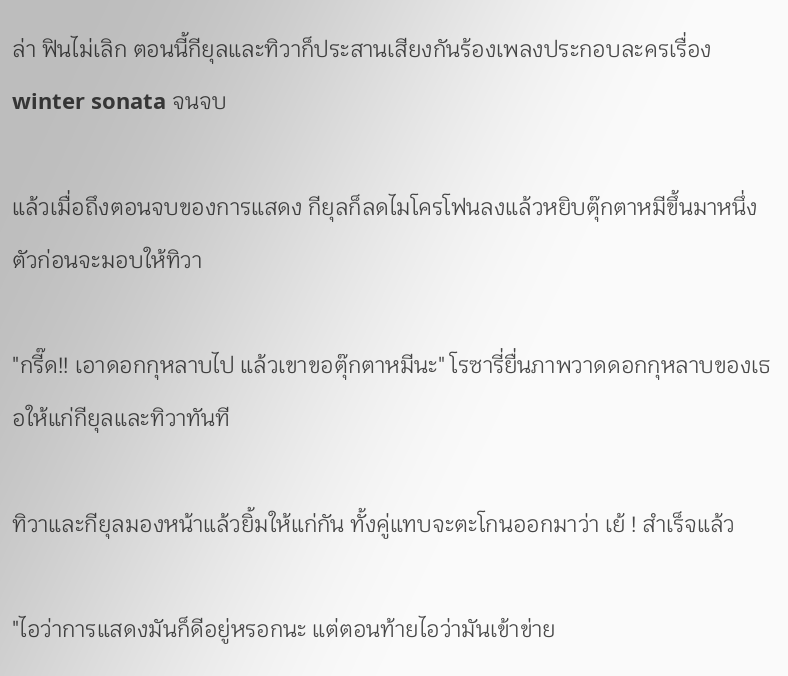ล่า ฟินไม่เลิก ตอนนี้กียุลและทิวาก็ประสานเสียงกันร้องเพลงประกอบละครเรื่อง winter sonata จนจบ

แล้วเมื่อถึงตอนจบของการแสดง กียุลก็ลดไมโครโฟนลงแล้วหยิบตุ๊กตาหมีขึ้นมาหนึ่งตัวก่อนจะมอบให้ทิวา

"กรี๊ด!! เอาดอกกุหลาบไป แล้วเขาขอตุ๊กตาหมีนะ" โรซารี่ยื่นภาพวาดดอกกุหลาบของเธอให้แก่กียุลและทิวาทันที

ทิวาและกียุลมองหน้าแล้วยิ้มให้แก่กัน ทั้งคู่แทบจะตะโกนออกมาว่า เย้ ! สำเร็จแล้ว

"ไอว่าการแสดงมันก็ดีอยู่หรอกนะ แต่ตอนท้ายไอว่ามันเข้าข่าย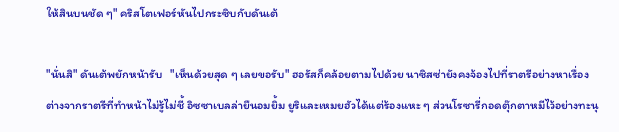ให้สินบนชัด ๆ" คริสโตเฟอร์หันไปกระซิบกับดันเต้

"นั่นสิ" ดันเต้พยักหน้ารับ   "เห็นด้วยสุด ๆ เลยขอรับ" ฮอรัสก็คล้อยตามไปด้วย นาซิสซ่ายังคงจ้องไปที่ราตรีอย่างหาเรื่อง ต่างจากราตรีที่ทำหน้าไม่รู้ไม่ชี้ อิซซาเบลล่ายืนอมยิ้ม ยูริและเหมยฮัวได้แต่ร้องแหะ ๆ ส่วนโรซารี่กอดตุ๊กตาหมีไว้อย่างทะนุ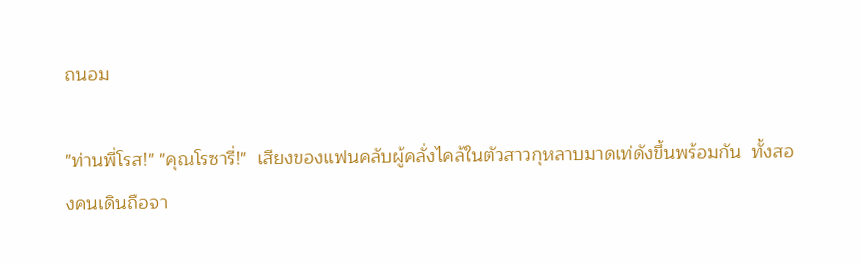ถนอม

"ท่านพี่โรส!" "คุณโรซารี่!"  เสียงของแฟนคลับผู้คลั่งไคล้ในตัวสาวกุหลาบมาดเท่ดังขึ้นพร้อมกัน  ทั้งสองคนเดินถือจา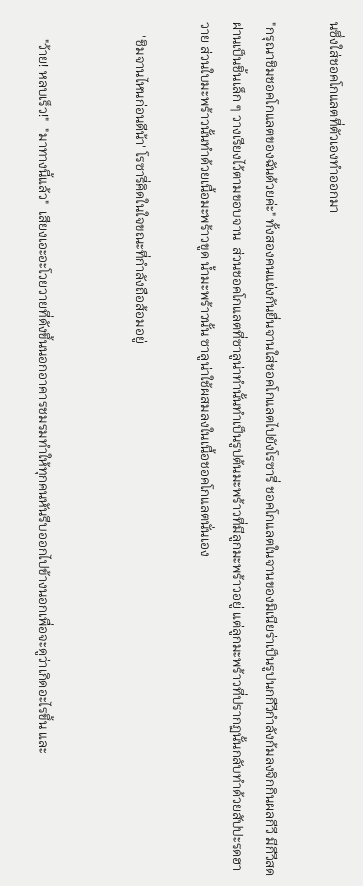นซึ่งใส่ชอคโกแลตที่ตัวเองทำออกมา

"กรุณาชิมชอคโกแลตของฉันด้วยค่ะ" ทั้งสองคนแย่งกันยื่นจานใส่ชอคโกแลตไปยังโรซารี่ ชอคโกแลตในจานของมิเนียร่าเป็นรูปนกกีวีกำลังก้มลงจิกกินผลกีวี มีกีวีสดฝานเป็นชิ้นเล็ก ๆ วางเรียงไว้ตามขอบจาน  ส่วนชอคโกแลตที่ซาลูน่าทำนั้นทำเป็นรูปต้นมะพร้าวที่มีลูกมะพร้าวอยู่ แต่ลูกมะพร้าวที่ปรากฏนั้นกลับทำด้วยสัปปะรดฮาวาย ส่วนใบมะพร้าวนั้นทำด้วยเนื้อมะพร้าวขูด น้ำมะพร้าวนั้น ซาลูน่าใช้ผสมลงในเนื้อชอคโกแลตนั่นเอง

    'ชิมจานไหนก่อนดีน้า' โรซารี่คิดในใจขณะที่กำลังถือส้อมอยู่


     "ว้าย! หลบเร็ว!"  "มาทางนี้แล้ว"  เสียงเอะอะโวยวายที่ดังขึ้นนอกอาคารชมรมทำให้ทุกคนหันรีบออกไปข้างนอกเพื่อจะดูว่าเกิดอะไรขึ้น และ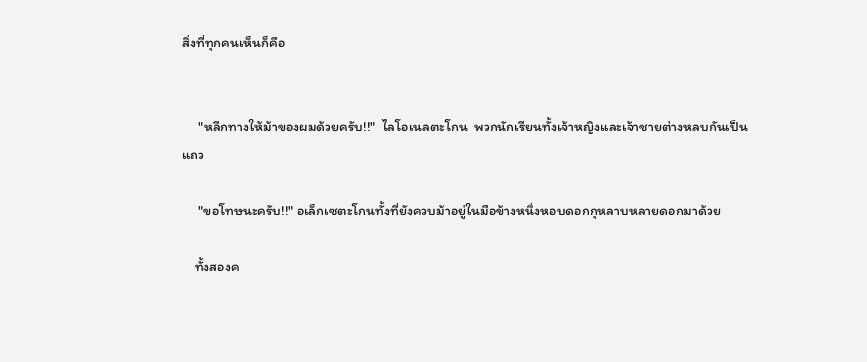สิ่งที่ทุกคนเห็นก็คือ


     "หลีกทางให้ม้าของผมด้วยครับ!!"  ไลโอเนลตะโกน  พวกนักเรียนทั้งเจ้าหญิงและเจ้าชายต่างหลบกันเป็นแถว

     "ขอโทษนะครับ!!" อเล็กเซตะโกนทั้งที่ยังควบม้าอยู่ในมือข้างหนึ่งหอบดอกกุหลาบหลายดอกมาด้วย

    ทั้งสองค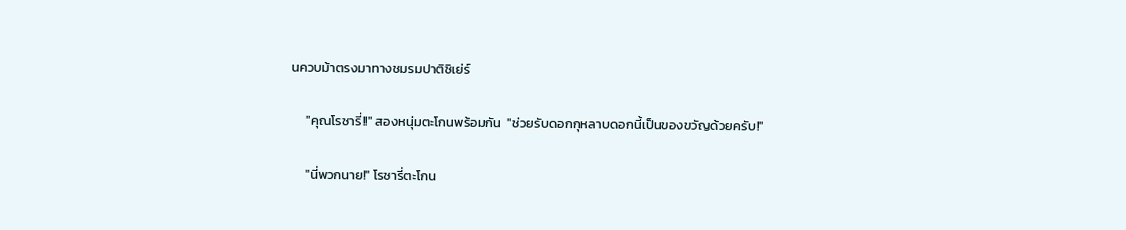นควบม้าตรงมาทางชมรมปาติซิเย่ร์

     "คุณโรซารี่!!" สองหนุ่มตะโกนพร้อมกัน  "ช่วยรับดอกกุหลาบดอกนี้เป็นของขวัญด้วยครับ!"

     "นี่พวกนาย!" โรซารี่ตะโกน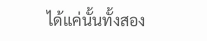ได้แค่นั้นทั้งสอง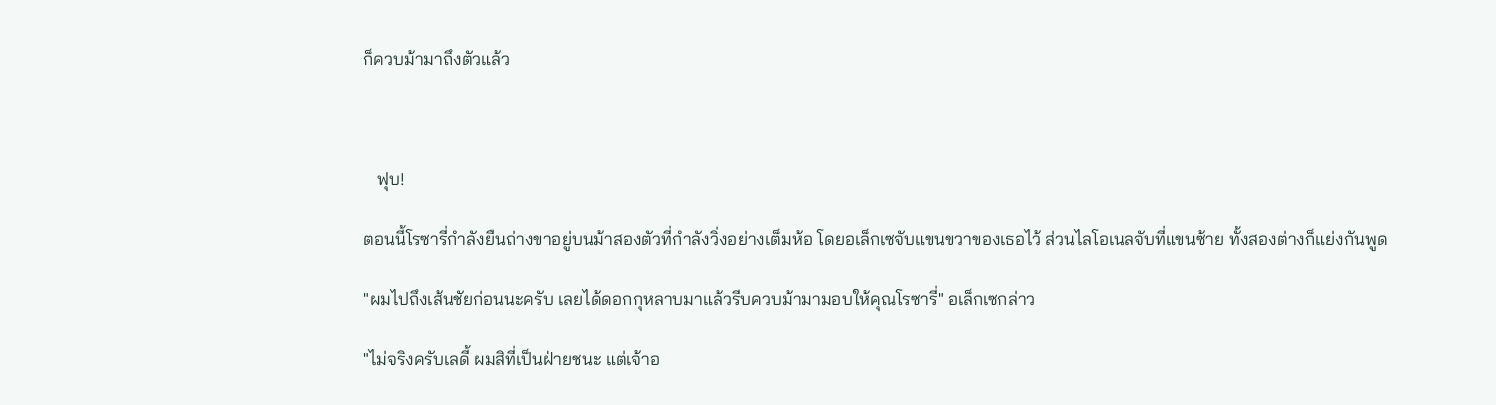ก็ควบม้ามาถึงตัวแล้ว



   ฟุบ!

ตอนนี้โรซารี่กำลังยืนถ่างขาอยู่บนม้าสองตัวที่กำลังวิ่งอย่างเต็มห้อ โดยอเล็กเซจับแขนขวาของเธอไว้ ส่วนไลโอเนลจับที่แขนซ้าย ทั้งสองต่างก็แย่งกันพูด

"ผมไปถึงเส้นชัยก่อนนะครับ เลยได้ดอกกุหลาบมาแล้วรีบควบม้ามามอบให้คุณโรซารี่" อเล็กเซกล่าว

"ไม่จริงครับเลดี้ ผมสิที่เป็นฝ่ายชนะ แต่เจ้าอ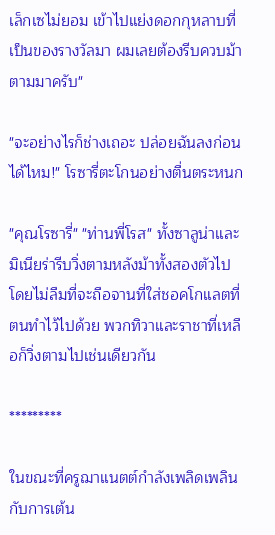เล็กเซไม่ยอม เข้าไปแย่งดอกกุหลาบที่เป็นของรางวัลมา ผมเลยต้องรีบควบม้าตามมาครับ"

"จะอย่างไรก็ช่างเถอะ ปล่อยฉันลงก่อนได้ไหม!" โรซารี่ตะโกนอย่างตื่นตระหนก

"คุณโรซารี่" "ท่านพี่โรส" ทั้งซาลูน่าและมิเนียร่ารีบวิ่งตามหลังม้าทั้งสองตัวไปโดยไม่ลืมที่จะถือจานที่ใส่ชอคโกแลตที่ตนทำไว้ไปด้วย พวกทิวาและราชาที่เหลือก็วิ่งตามไปเช่นเดียวกัน

*********

ในขณะที่ครูฌาแนตต์กำลังเพลิดเพลินกับการเต้น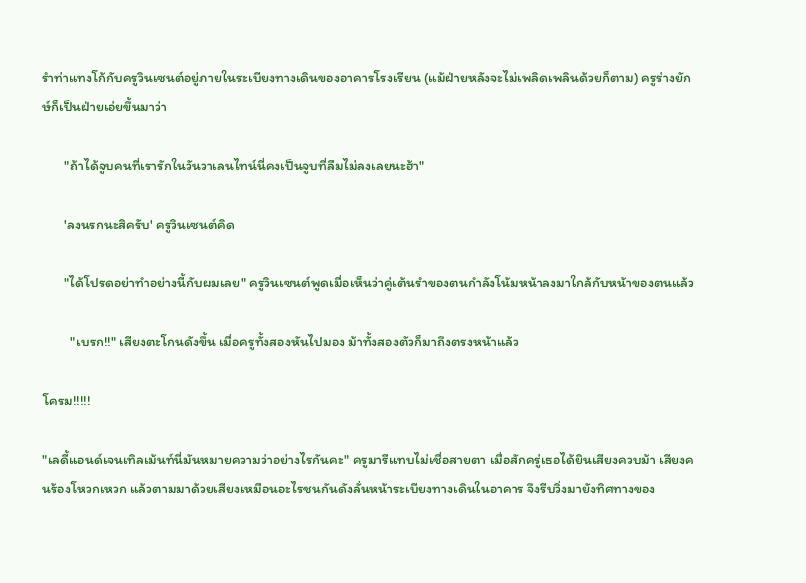รำท่าแทงโก้กับครูวินเซนต์อยู่ภายในระเบียงทางเดินของอาคารโรงเรียน (แม้ฝ่ายหลังจะไม่เพลิดเพลินด้วยก็ตาม) ครูร่างยักษ์ก็เป็นฝ่ายเอ่ยขึ้นมาว่า

       "ถ้าได้จูบคนที่เรารักในวันวาเลนไทน์นี่คงเป็นจูบที่ลืมไม่ลงเลยนะฮ้า"

       'ลงนรกนะสิครับ' ครูวินเซนต์คิด

       "ได้โปรดอย่าทำอย่างนี้กับผมเลย" ครูวินเซนต์พูดเมื่อเห็นว่าคู่เต้นรำของตนกำลังโน้มหน้าลงมาใกล้กับหน้าของตนแล้ว

         "เบรก!!" เสียงตะโกนดังขึ้น เมื่อครูทั้งสองหันไปมอง ม้าทั้งสองตัวก็มาถึงตรงหน้าแล้ว

โครม!!!!!

"เลดี้แอนด์เจนเทิลเม้นท์นี่มันหมายความว่าอย่างไรกันคะ" ครูมารีแทบไม่เชื่อสายตา เมื่อสักครู่เธอได้ยินเสียงควบม้า เสียงคนร้องโหวกเหวก แล้วตามมาด้วยเสียงเหมือนอะไรชนกันดังลั่นหน้าระเบียงทางเดินในอาคาร จึงรีบวิ่งมายังทิศทางของ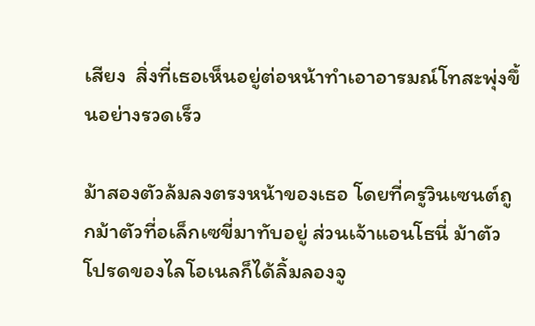เสียง  สิ่งที่เธอเห็นอยู่ต่อหน้าทำเอาอารมณ์โทสะพุ่งขึ้นอย่างรวดเร็ว

ม้าสองตัวล้มลงตรงหน้าของเธอ โดยที่ครูวินเซนต์ถูกม้าตัวที่อเล็กเซขี่มาทับอยู่ ส่วนเจ้าแอนโธนี่ ม้าตัวโปรดของไลโอเนลก็ได้ลิ้มลองจู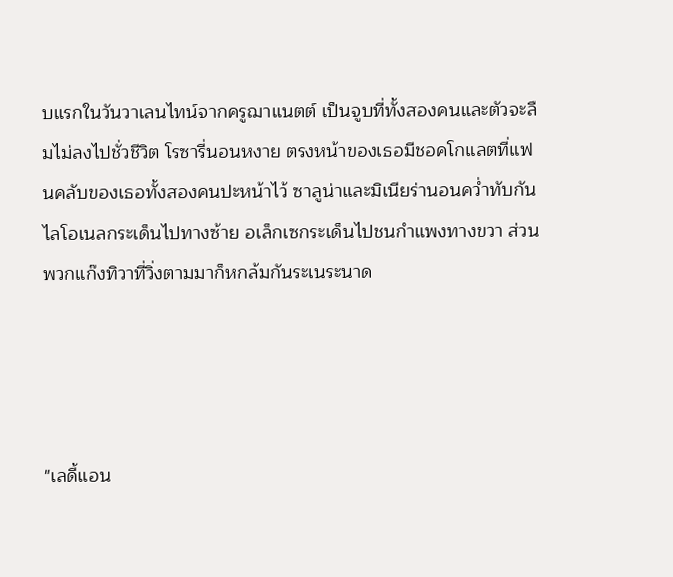บแรกในวันวาเลนไทน์จากครูฌาแนตต์ เป็นจูบที่ทั้งสองคนและตัวจะลืมไม่ลงไปชั่วชีวิต โรซารี่นอนหงาย ตรงหน้าของเธอมีชอคโกแลตที่แฟนคลับของเธอทั้งสองคนปะหน้าไว้ ซาลูน่าและมิเนียร่านอนคว่ำทับกัน ไลโอเนลกระเด็นไปทางซ้าย อเล็กเซกระเด็นไปชนกำแพงทางขวา ส่วนพวกแก๊งทิวาที่วิ่งตามมาก็หกล้มกันระเนระนาด




"เลดี้แอน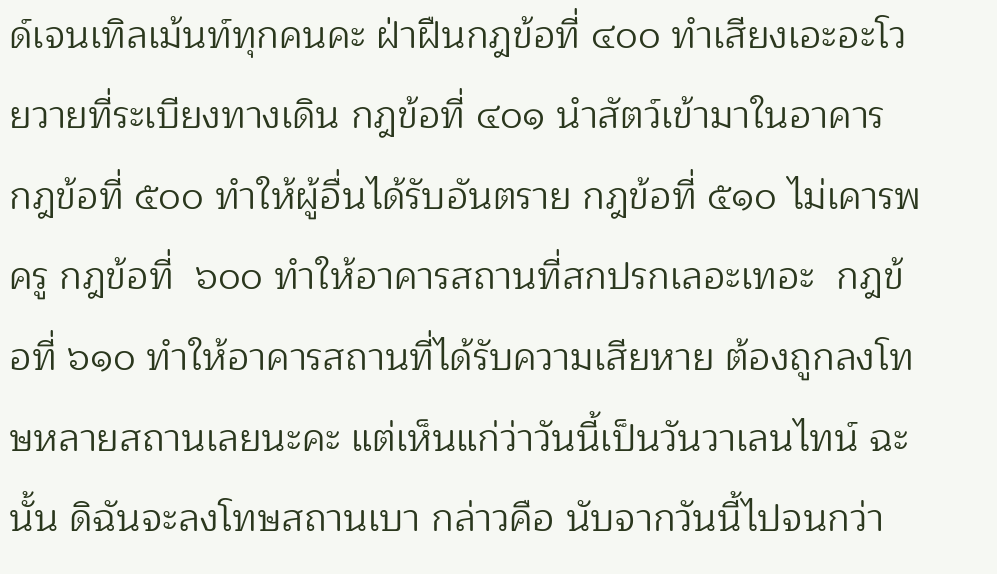ด์เจนเทิลเม้นท์ทุกคนคะ ฝ่าฝืนกฎข้อที่ ๔๐๐ ทำเสียงเอะอะโวยวายที่ระเบียงทางเดิน กฎข้อที่ ๔๐๑ นำสัตว์เข้ามาในอาคาร  กฎข้อที่ ๕๐๐ ทำให้ผู้อื่นได้รับอันตราย กฎข้อที่ ๕๑๐ ไม่เคารพครู กฎข้อที่  ๖๐๐ ทำให้อาคารสถานที่สกปรกเลอะเทอะ  กฎข้อที่ ๖๑๐ ทำให้อาคารสถานที่ได้รับความเสียหาย ต้องถูกลงโทษหลายสถานเลยนะคะ แต่เห็นแก่ว่าวันนี้เป็นวันวาเลนไทน์ ฉะนั้น ดิฉันจะลงโทษสถานเบา กล่าวคือ นับจากวันนี้ไปจนกว่า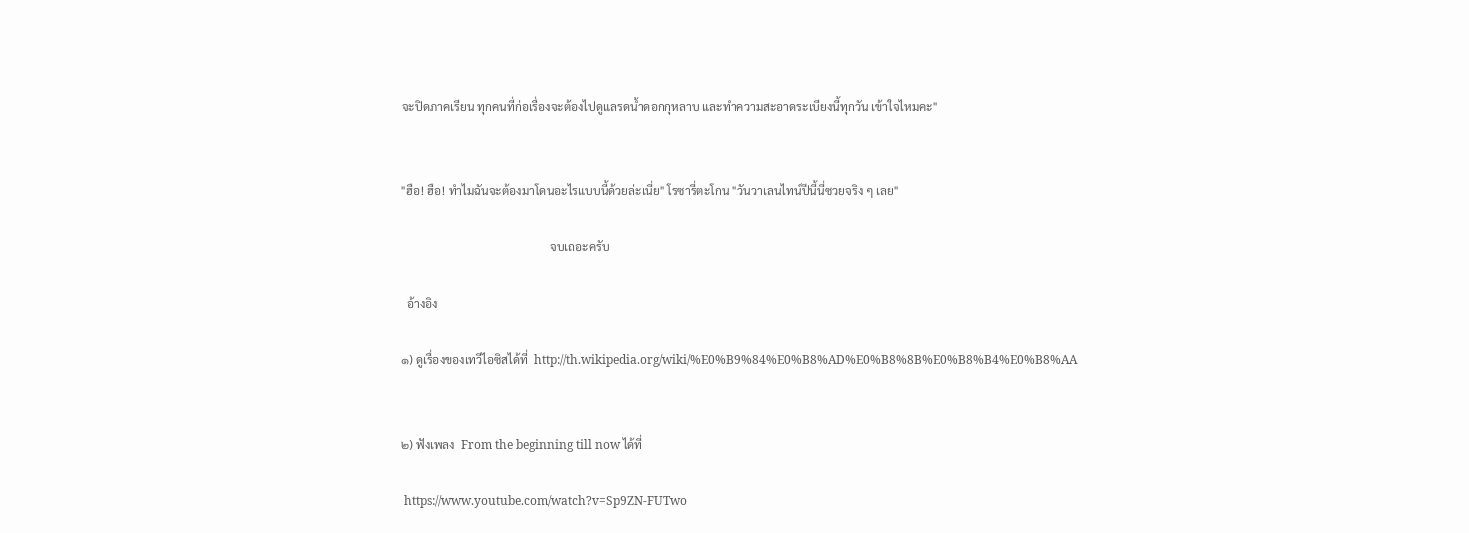จะปิดภาคเรียน ทุกคนที่ก่อเรื่องจะต้องไปดูแลรดน้ำดอกกุหลาบ และทำความสะอาดระเบียงนี้ทุกวัน เข้าใจไหมคะ"


"ฮือ! ฮือ! ทำไมฉันจะต้องมาโดนอะไรแบบนี้ด้วยล่ะเนี่ย" โรซารี่ตะโกน "วันวาเลนไทน์ปีนี้นี่ซวยจริง ๆ เลย"

                                                   จบเถอะครับ

  อ้างอิง

๑) ดูเรื่องของเทวีไอซิสได้ที่  http://th.wikipedia.org/wiki/%E0%B9%84%E0%B8%AD%E0%B8%8B%E0%B8%B4%E0%B8%AA


๒) ฟังเพลง  From the beginning till now ได้ที่

 https://www.youtube.com/watch?v=Sp9ZN-FUTwo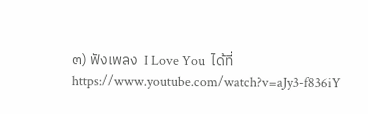๓) ฟังเพลง  I Love You  ได้ที่ https://www.youtube.com/watch?v=aJy3-f836iY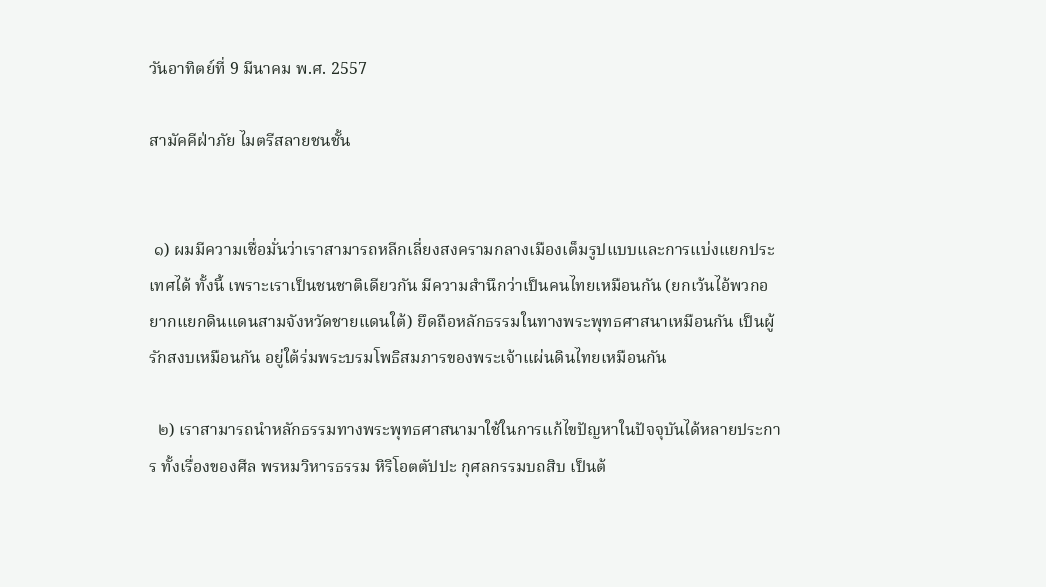วันอาทิตย์ที่ 9 มีนาคม พ.ศ. 2557

สามัคคีฝ่าภัย ไมตรีสลายชนชั้น


 ๑) ผมมีความเชื่อมั่นว่าเราสามารถหลีกเลี่ยงสงครามกลางเมืองเต็มรูปแบบและการแบ่งแยกประเทศได้ ทั้งนี้ เพราะเราเป็นชนชาติเดียวกัน มีความสำนึกว่าเป็นคนไทยเหมือนกัน (ยกเว้นไอ้พวกอยากแยกดินแดนสามจังหวัดชายแดนใต้) ยึดถือหลักธรรมในทางพระพุทธศาสนาเหมือนกัน เป็นผู้รักสงบเหมือนกัน อยู่ใต้ร่มพระบรมโพธิสมภารของพระเจ้าแผ่นดินไทยเหมือนกัน

  ๒) เราสามารถนำหลักธรรมทางพระพุทธศาสนามาใช้ในการแก้ไขปัญหาในปัจจุบันได้หลายประการ ทั้งเรื่องของศีล พรหมวิหารธรรม หิริโอตตัปปะ กุศลกรรมบถสิบ เป็นต้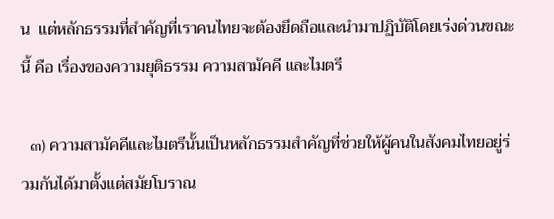น  แต่หลักธรรมที่สำคัญที่เราคนไทยจะต้องยึดถือและนำมาปฏิบัติโดยเร่งด่วนขณะนี้ คือ เรื่องของความยุติธรรม ความสามัคคี และไมตรี

  ๓) ความสามัคคีและไมตรีนั้นเป็นหลักธรรมสำคัญที่ช่วยให้ผู้คนในสังคมไทยอยู่ร่วมกันได้มาตั้งแต่สมัยโบราณ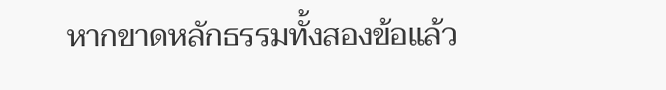หากขาดหลักธรรมทั้งสองข้อแล้ว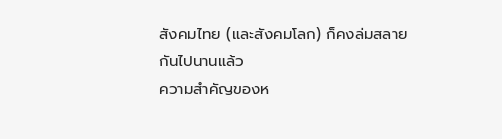สังคมไทย (และสังคมโลก) ก็คงล่มสลายกันไปนานแล้ว
ความสำคัญของห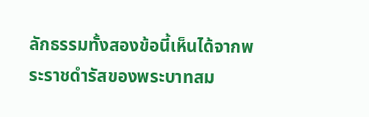ลักธรรมทั้งสองข้อนี้เห็นได้จากพระราชดำรัสของพระบาทสม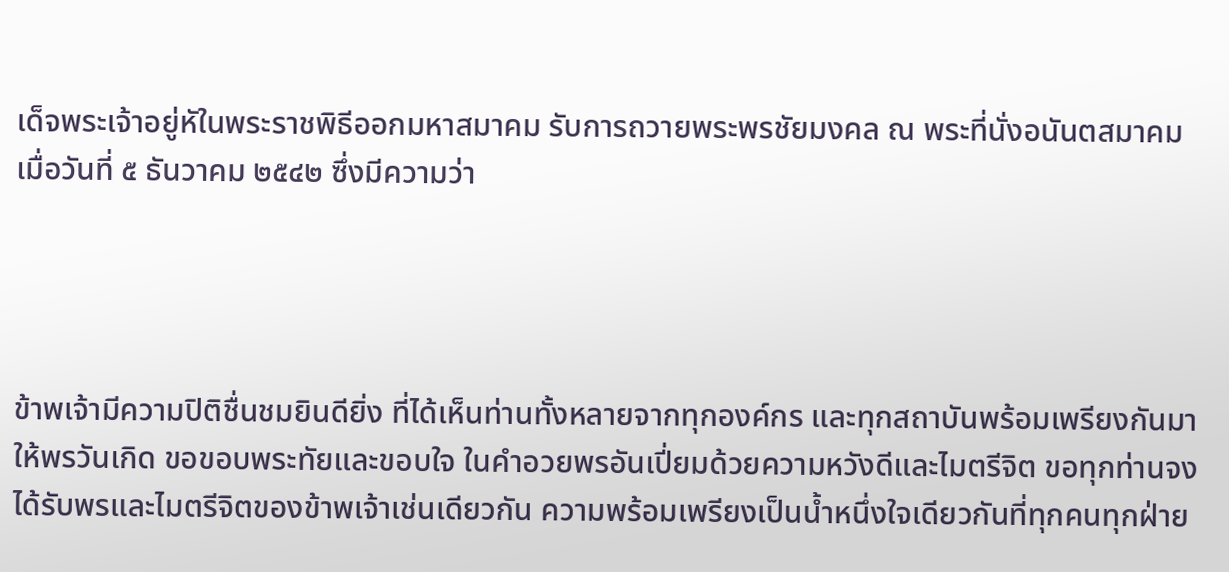เด็จพระเจ้าอยู่หัในพระราชพิธีออกมหาสมาคม รับการถวายพระพรชัยมงคล ณ พระที่นั่งอนันตสมาคม เมื่อวันที่ ๕ ธันวาคม ๒๕๔๒ ซึ่งมีความว่า




ข้าพเจ้ามีความปิติชื่นชมยินดียิ่ง ที่ได้เห็นท่านทั้งหลายจากทุกองค์กร และทุกสถาบันพร้อมเพรียงกันมาให้พรวันเกิด ขอขอบพระทัยและขอบใจ ในคำอวยพรอันเปี่ยมด้วยความหวังดีและไมตรีจิต ขอทุกท่านจงได้รับพรและไมตรีจิตของข้าพเจ้าเช่นเดียวกัน ความพร้อมเพรียงเป็นน้ำหนึ่งใจเดียวกันที่ทุกคนทุกฝ่าย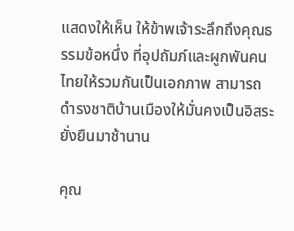แสดงให้เห็น ให้ข้าพเจ้าระลึกถึงคุณธรรมข้อหนึ่ง ที่อุปถัมภ์และผูกพันคนไทยให้รวมกันเป็นเอกภาพ สามารถดำรงชาติบ้านเมืองให้มั่นคงเป็นอิสระยั่งยืนมาช้านาน

คุณ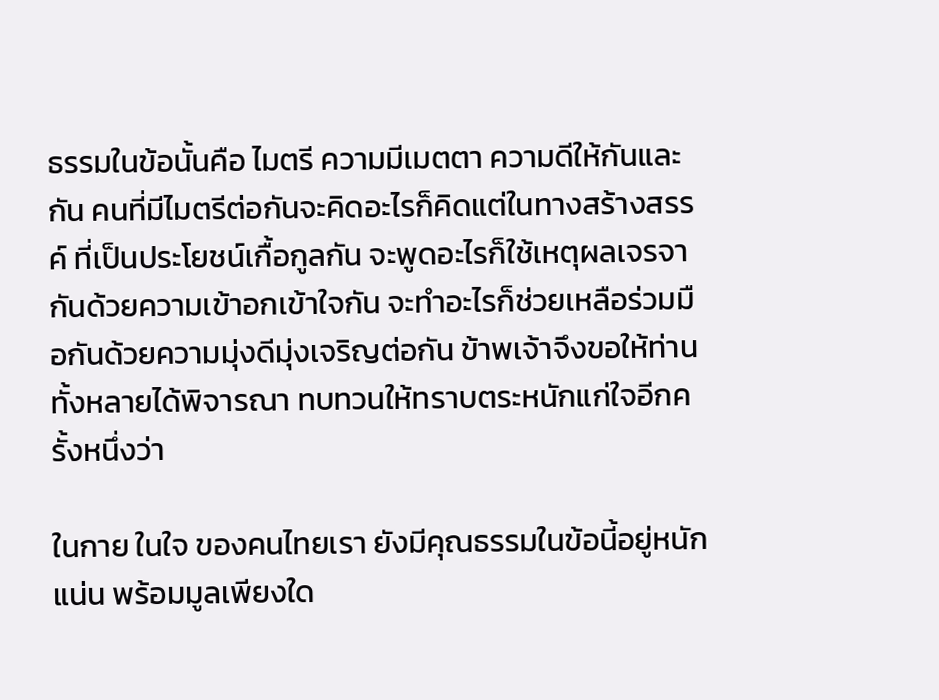ธรรมในข้อนั้นคือ ไมตรี ความมีเมตตา ความดีให้กันและกัน คนที่มีไมตรีต่อกันจะคิดอะไรก็คิดแต่ในทางสร้างสรรค์ ที่เป็นประโยชน์เกื้อกูลกัน จะพูดอะไรก็ใช้เหตุผลเจรจากันด้วยความเข้าอกเข้าใจกัน จะทำอะไรก็ช่วยเหลือร่วมมือกันด้วยความมุ่งดีมุ่งเจริญต่อกัน ข้าพเจ้าจึงขอให้ท่านทั้งหลายได้พิจารณา ทบทวนให้ทราบตระหนักแก่ใจอีกครั้งหนึ่งว่า

ในกาย ในใจ ของคนไทยเรา ยังมีคุณธรรมในข้อนี้อยู่หนักแน่น พร้อมมูลเพียงใด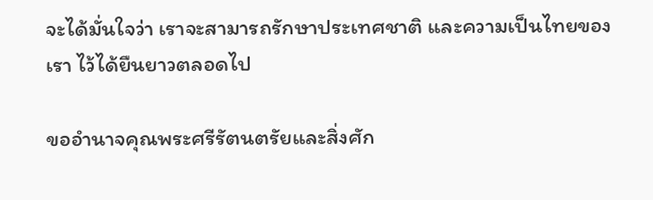จะได้มั่นใจว่า เราจะสามารถรักษาประเทศชาติ และความเป็นไทยของเรา ไว้ได้ยืนยาวตลอดไป

ขออำนาจคุณพระศรีรัตนตรัยและสิ่งศัก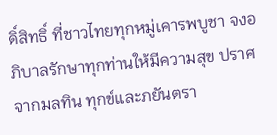ดิ์สิทธิ์ ที่ชาวไทยทุกหมู่เคารพบูชา จงอภิบาลรักษาทุกท่านให้มีความสุข ปราศจากมลทิน ทุกข์และภยันตรา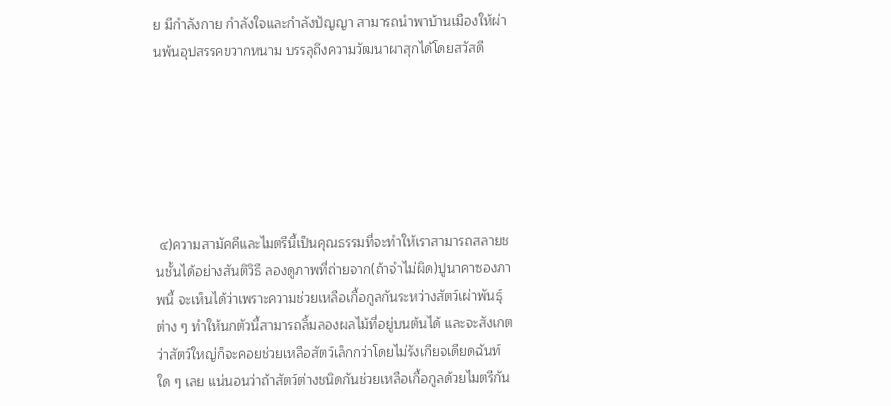ย มีกำลังกาย กำลังใจและกำลังปัญญา สามารถนำพาบ้านเมืองให้ผ่านพ้นอุปสรรคขวากหนาม บรรลุถึงความวัฒนาผาสุกได้โดยสวัสดี






 ๔)ความสามัคคีและไมตรีนี้เป็นคุณธรรมที่จะทำให้เราสามารถสลายชนชั้นได้อย่างสันติวิธี ลองดูภาพที่ถ่ายจาก(ถ้าจำไม่ผิด)ปูนาคาซองภาพนี้ จะเห็นได้ว่าเพราะความช่วยเหลือเกื้อกูลกันระหว่างสัตว์เผ่าพันธุ์ต่าง ๆ ทำให้นกตัวนี้สามารถลิ้มลองผลไม้ที่อยู่บนต้นได้ และจะสังเกตว่าสัตว์ใหญ่ก็จะคอยช่วยเหลือสัตว์เล็กกว่าโดยไม่รังเกียจเดียดฉันท์ใด ๆ เลย แน่นอนว่าถ้าสัตว์ต่างชนิดกันช่วยเหลือเกื้อกูลด้วยไมตรีกัน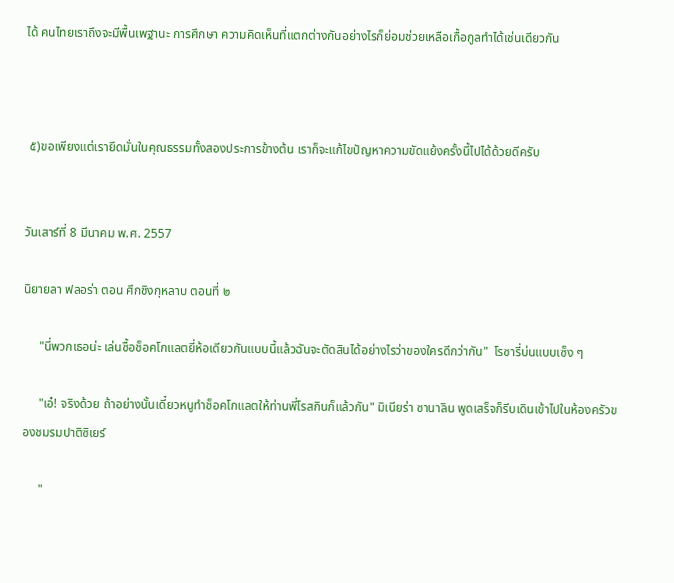ได้ คนไทยเราถึงจะมีพื้นเพฐานะ การศึกษา ความคิดเห็นที่แตกต่างกันอย่างไรก็ย่อมช่วยเหลือเกื้อกูลทำได้เช่นเดียวกัน



 ๕)ขอเพียงแต่เรายึดมั่นในคุณธรรมทั้งสองประการข้างต้น เราก็จะแก้ไขปัญหาความขัดแย้งครั้งนี้ไปได้ด้วยดีครับ


วันเสาร์ที่ 8 มีนาคม พ.ศ. 2557

นิยายลา ฟลอร่า ตอน ศึกชิงกุหลาบ ตอนที่ ๒

     "นี่พวกเธอน่ะ เล่นซื้อช็อคโกแลตยี่ห้อเดียวกันแบบนี้แล้วฉันจะตัดสินได้อย่างไรว่าของใครดีกว่ากัน"  โรซารี่บ่นแบบเซ็ง ๆ

     "เอ๋! จริงด้วย ถ้าอย่างนั้นเดี๋ยวหนูทำช็อคโกแลตให้ท่านพี่โรสกินก็แล้วกัน" มิเนียร่า ซานาลิน พูดเสร็จก็รีบเดินเข้าไปในห้องครัวของชมรมปาติซิเยร์

     "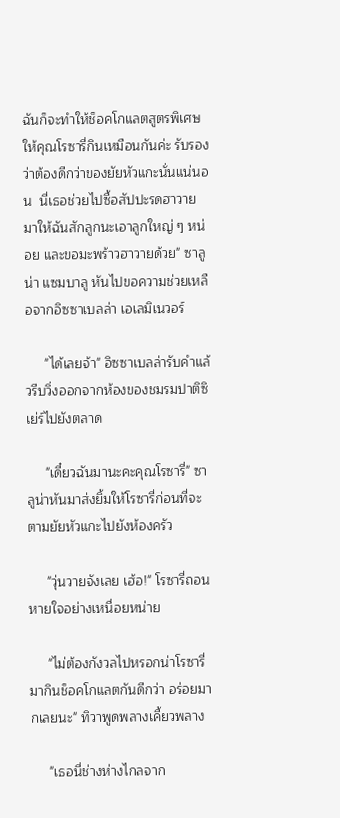ฉันก็จะทำให้ช็อคโกแลตสูตรพิเศษให้คุณโรซารี่กินเหมือนกันค่ะ รับรองว่าต้องดีกว่าของยัยหัวแกะนั่นแน่นอน  นี่เธอช่วยไปซื้อสัปปะรดฮาวายมาให้ฉันสักลูกนะเอาลูกใหญ่ ๆ หน่อย และขอมะพร้าวฮาวายด้วย" ซาลูน่า แซมบาลู หันไปขอความช่วยเหลือจากอิซซาเบลล่า เอเลมิเนวอร์

     "ได้เลยจ้า" อิซซาเบลล่ารับคำแล้วรีบวิ่งออกจากห้องของชมรมปาติซิเย่ร์ไปยังตลาด

     "เดี๋ยวฉันมานะคะคุณโรซารี่" ซาลูน่าหันมาส่งยิ้มให้โรซารี่ก่อนที่จะตามยัยหัวแกะไปยังห้องครัว

     "วุ่นวายจังเลย เฮ้อ!" โรซารี่ถอนหายใจอย่างเหนื่อยหน่าย

     "ไม่ต้องกังวลไปหรอกน่าโรซารี่ มากินช็อคโกแลตกันดีกว่า อร่อยมากเลยนะ" ทิวาพูดพลางเคี้ยวพลาง

     "เธอนี่ช่างห่างไกลจาก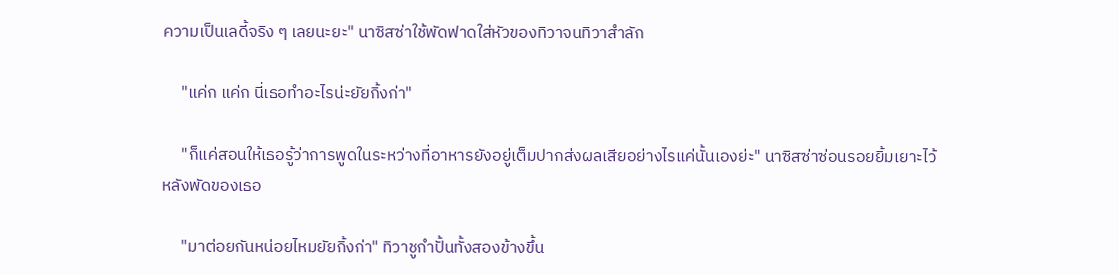ความเป็นเลดี้จริง ๆ เลยนะยะ" นาซิสซ่าใช้พัดฟาดใส่หัวของทิวาจนทิวาสำลัก

     "แค่ก แค่ก นี่เธอทำอะไรน่ะยัยกิ้งก่า"

     "ก็แค่สอนให้เธอรู้ว่าการพูดในระหว่างที่อาหารยังอยู่เต็มปากส่งผลเสียอย่างไรแค่นั้นเองย่ะ" นาซิสซ่าซ่อนรอยยิ้มเยาะไว้หลังพัดของเธอ

     "มาต่อยกันหน่อยไหมยัยกิ้งก่า" ทิวาชูกำปั้นทั้งสองข้างขึ้น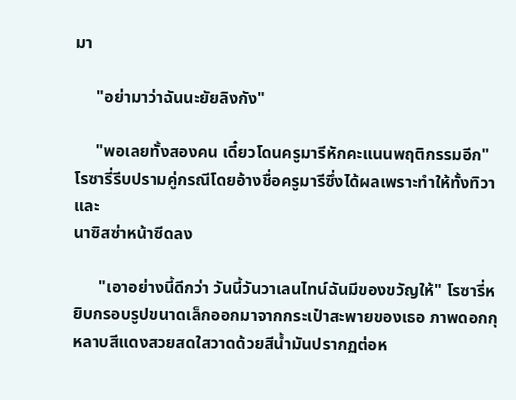มา

     "อย่ามาว่าฉันนะยัยลิงกัง"

     "พอเลยทั้งสองคน เดี๋ยวโดนครูมารีหักคะแนนพฤติกรรมอีก" โรซารี่รีบปรามคู่กรณีโดยอ้างชื่อครูมารีซึ่งได้ผลเพราะทำให้ทั้งทิวาและ
นาซิสซ่าหน้าซีดลง

      "เอาอย่างนี้ดีกว่า วันนี้วันวาเลนไทน์ฉันมีของขวัญให้" โรซารี่หยิบกรอบรูปขนาดเล็กออกมาจากกระเป๋าสะพายของเธอ ภาพดอกกุหลาบสีแดงสวยสดใสวาดด้วยสีน้ำมันปรากฏต่อห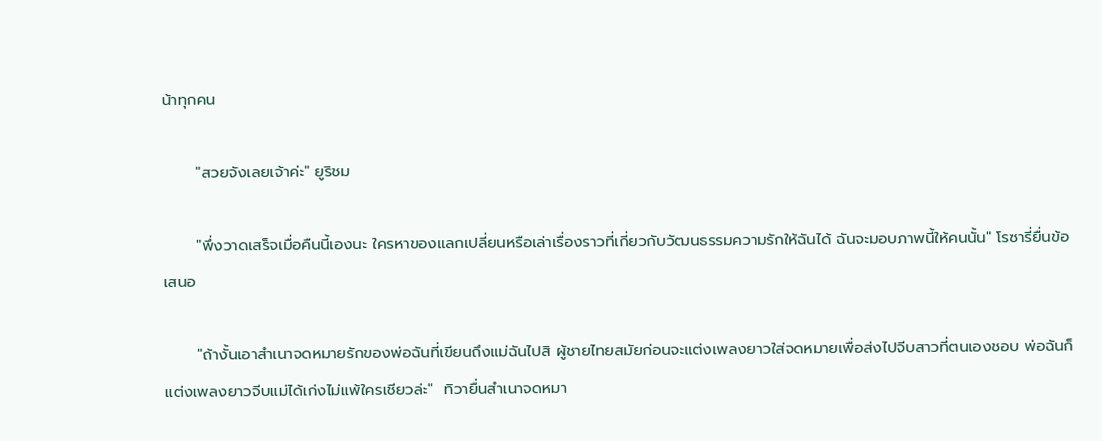น้าทุกคน

      "สวยจังเลยเจ้าค่ะ" ยูริชม

      "พึ่งวาดเสร็จเมื่อคืนนี้เองนะ ใครหาของแลกเปลี่ยนหรือเล่าเรื่องราวที่เกี่ยวกับวัฒนธรรมความรักให้ฉันได้ ฉันจะมอบภาพนี้ให้คนนั้น" โรซารี่ยื่นข้อเสนอ

      "ถ้างั้นเอาสำเนาจดหมายรักของพ่อฉันที่เขียนถึงแม่ฉันไปสิ ผู้ชายไทยสมัยก่อนจะแต่งเพลงยาวใส่จดหมายเพื่อส่งไปจีบสาวที่ตนเองชอบ พ่อฉันก็แต่งเพลงยาวจีบแม่ได้เก่งไม่แพ้ใครเชียวล่ะ"  ทิวายื่นสำเนาจดหมา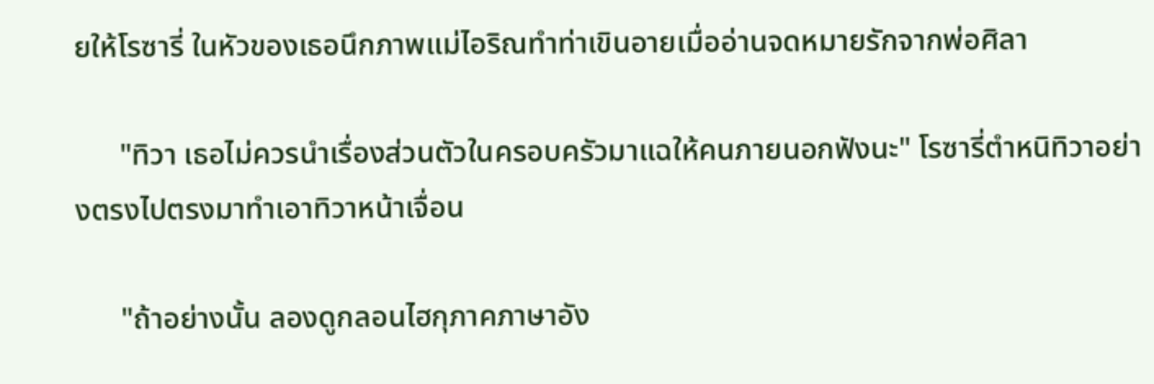ยให้โรซารี่ ในหัวของเธอนึกภาพแม่ไอริณทำท่าเขินอายเมื่ออ่านจดหมายรักจากพ่อศิลา

      "ทิวา เธอไม่ควรนำเรื่องส่วนตัวในครอบครัวมาแฉให้คนภายนอกฟังนะ" โรซารี่ตำหนิทิวาอย่างตรงไปตรงมาทำเอาทิวาหน้าเจื่อน

      "ถ้าอย่างนั้น ลองดูกลอนไฮกุภาคภาษาอัง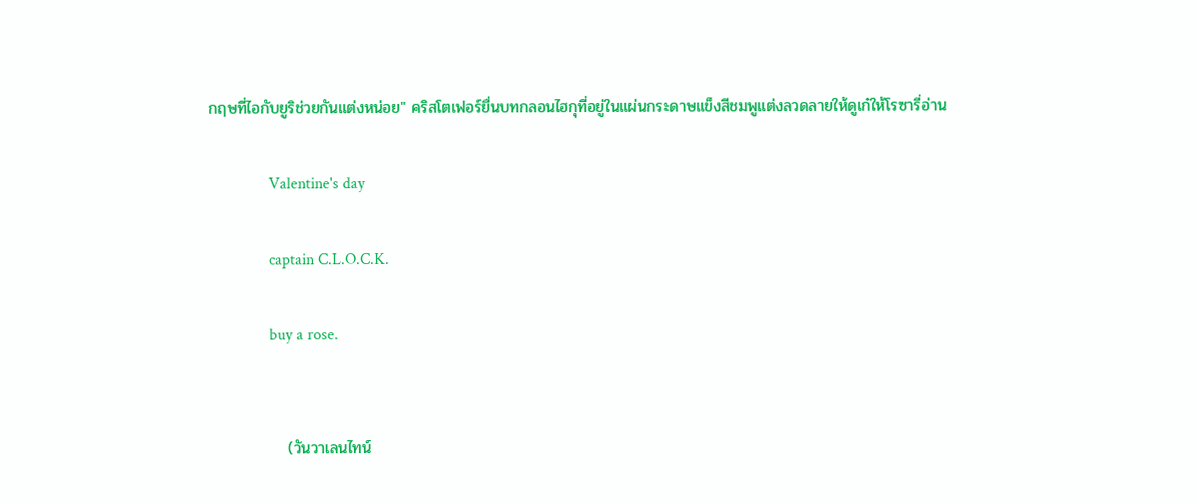กฤษที่ไอกับยูริช่วยกันแต่งหน่อย" คริสโตเฟอร์ยื่นบทกลอนไฮกุที่อยู่ในแผ่นกระดาษแข็งสีชมพูแต่งลวดลายให้ดูเก๋ให้โรซารี่อ่าน

               Valentine's day

               captain C.L.O.C.K.

               buy a rose.


              (วันวาเลนไทน์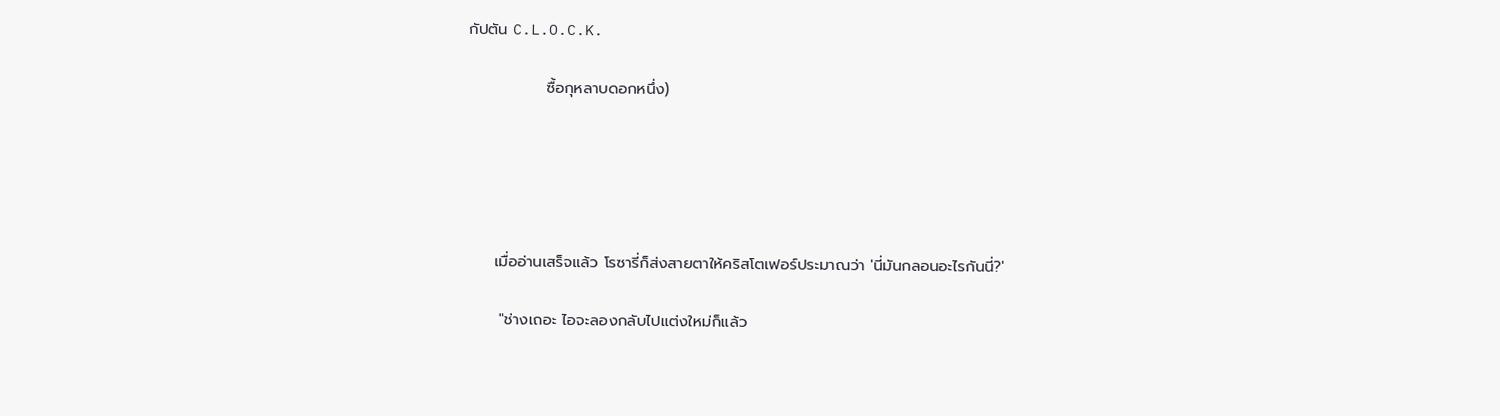กัปตัน C.L.O.C.K.

              ซื้อกุหลาบดอกหนึ่ง)





     เมื่ออ่านเสร็จแล้ว โรซารี่ก็ส่งสายตาให้คริสโตเฟอร์ประมาณว่า 'นี่มันกลอนอะไรกันนี่?'

      "ช่างเถอะ ไอจะลองกลับไปแต่งใหม่ก็แล้ว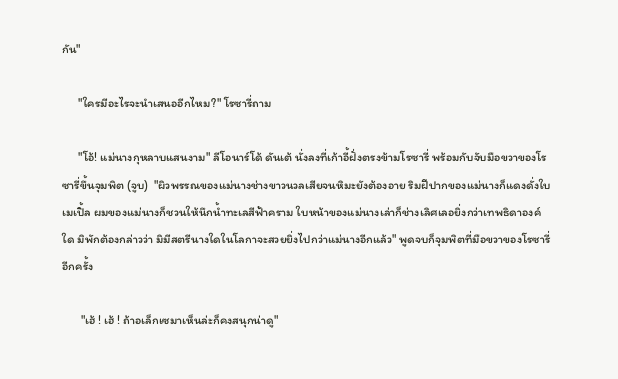กัน"

      "ใครมีอะไรจะนำเสนออีกไหม?" โรซารี่ถาม

      "โอ้! แม่นางกุหลาบแสนงาม" ลีโอนาร์โด้ ดันเต้ นั่งลงที่เก้าอี้ฝั่งตรงข้ามโรซารี่ พร้อมกับจับมือขวาของโรซารี่ขึ้นจุมพิต (จูบ)  "ผิวพรรณของแม่นางช่างขาวนวลเสียจนหิมะยังต้องอาย ริมฝีปากของแม่นางก็แดงดั่งใบเมเปิ้ล ผมของแม่นางก็ชวนให้นึกน้ำทะเลสีฟ้าคราม ใบหน้าของแม่นางเล่าก็ช่างเลิศเลอยิ่งกว่าเทพธิดาองค์ใด มิพักต้องกล่าวว่า มิมีสตรีนางใดในโลกาจะสวยยิ่งไปกว่าแม่นางอีกแล้ว" พูดจบก็จุมพิตที่มือขวาของโรซารี่อีกครั้ง

       "เฮ้ ! เฮ้ ! ถ้าอเล็กเซมาเห็นล่ะก็คงสนุกน่าดู"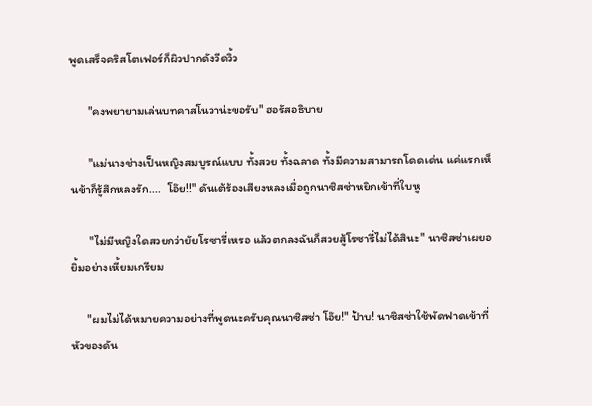พูดเสร็จคริสโตเฟอร์ก็ผิวปากดังวีดวิ้ว

       "คงพยายามเล่นบทคาสโนวาน่ะขอรับ" ฮอรัสอธิบาย

       "แม่นางช่างเป็นหญิงสมบูรณ์แบบ ทั้งสวย ทั้งฉลาด ทั้งมีความสามารถโดดเด่น แค่แรกเห็นข้าก็รู้สึกหลงรัก....  โอ๊ย!!" ดันเต้ร้องเสียงหลงเมื่อถูกนาซิสซ่าหยิกเข้าที่ใบหู

       "ไม่มีหญิงใดสวยกว่ายัยโรซารี่เหรอ แล้วตกลงฉันก็สวยสู้โรซารี่ไม่ได้สินะ" นาซิสซ่าเผยอยิ้มอย่างเหี้ยมเกรียม

      "ผมไม่ได้หมายความอย่างที่พูดนะครับคุณนาซิสซ่า โอ๊ย!" ป้าบ! นาซิสซ่าใช้พัดฟาดเข้าที่หัวของดัน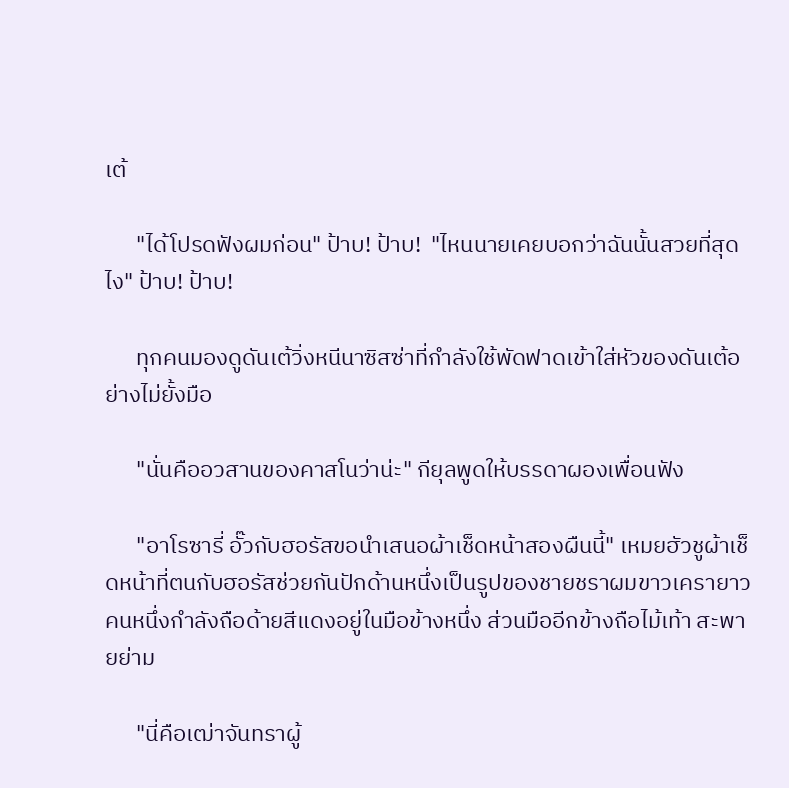เต้

      "ได้โปรดฟังผมก่อน" ป้าบ! ป้าบ!  "ไหนนายเคยบอกว่าฉันนั้นสวยที่สุดไง" ป้าบ! ป้าบ!

      ทุกคนมองดูดันเต้วิ่งหนีนาซิสซ่าที่กำลังใช้พัดฟาดเข้าใส่หัวของดันเต้อย่างไม่ยั้งมือ

      "นั่นคืออวสานของคาสโนว่าน่ะ" กียุลพูดให้บรรดาผองเพื่อนฟัง

      "อาโรซารี่ อั๊วกับฮอรัสขอนำเสนอผ้าเช็ดหน้าสองผืนนี้" เหมยฮัวชูผ้าเช็ดหน้าที่ตนกับฮอรัสช่วยกันปักด้านหนึ่งเป็นรูปของชายชราผมขาวเครายาวคนหนึ่งกำลังถือด้ายสีแดงอยู่ในมือข้างหนึ่ง ส่วนมืออีกข้างถือไม้เท้า สะพายย่าม

      "นี่คือเฒ่าจันทราผู้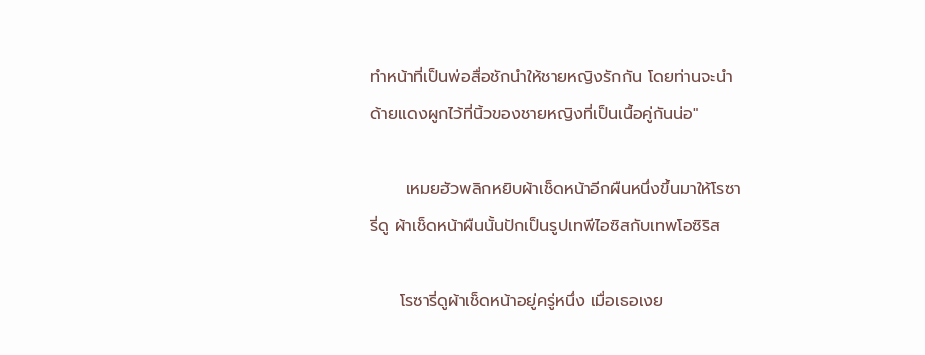ทำหน้าที่เป็นพ่อสื่อชักนำให้ชายหญิงรักกัน โดยท่านจะนำด้ายแดงผูกไว้ที่นิ้วของชายหญิงที่เป็นเนื้อคู่กันน่อ"

      เหมยฮัวพลิกหยิบผ้าเช็ดหน้าอีกผืนหนึ่งขึ้นมาให้โรซารี่ดู ผ้าเช็ดหน้าผืนนั้นปักเป็นรูปเทพีไอซิสกับเทพโอซิริส

     โรซารี่ดูผ้าเช็ดหน้าอยู่ครู่หนึ่ง เมื่อเธอเงย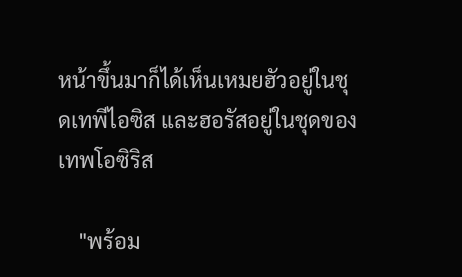หน้าขึ้นมาก็ได้เห็นเหมยฮัวอยู่ในชุดเทพีไอซิส และฮอรัสอยู่ในชุดของเทพโอซิริส

    "พร้อม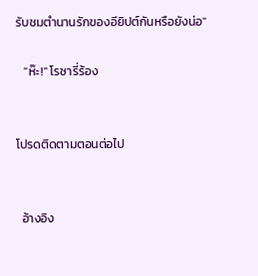รับชมตำนานรักของอียิปต์กันหรือยังน่อ"

   "ห๊ะ!" โรซารี่ร้อง


โปรดติดตามตอนต่อไป


  อ้างอิง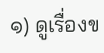๑) ดูเรื่องข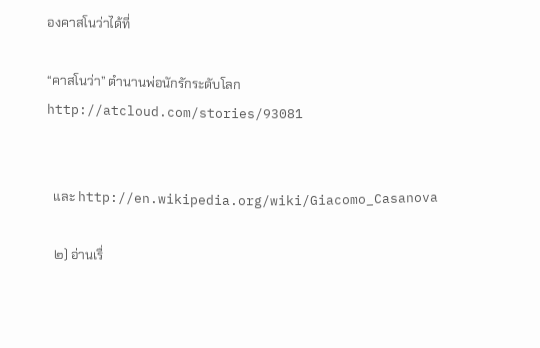องคาสโนว่าได้ที่

“คาสโนว่า” ตำนานพ่อนักรักระดับโลก http://atcloud.com/stories/93081


  และ http://en.wikipedia.org/wiki/Giacomo_Casanova

  ๒) อ่านเรื่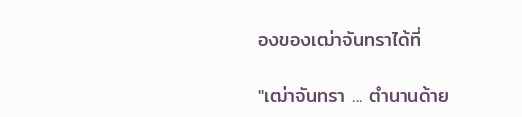องของเฒ่าจันทราได้ที่

"เฒ่าจันทรา ... ตำนานด้าย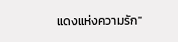แดงแห่งความรัก"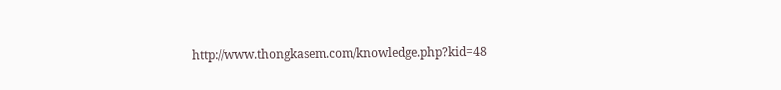http://www.thongkasem.com/knowledge.php?kid=48